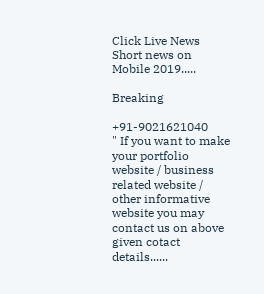Click Live News Short news on Mobile 2019.....

Breaking

+91-9021621040
" If you want to make your portfolio website / business related website / other informative website you may contact us on above given cotact details......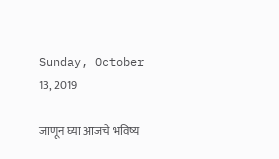Sunday, October 13, 2019

जाणून घ्या आजचे भविष्य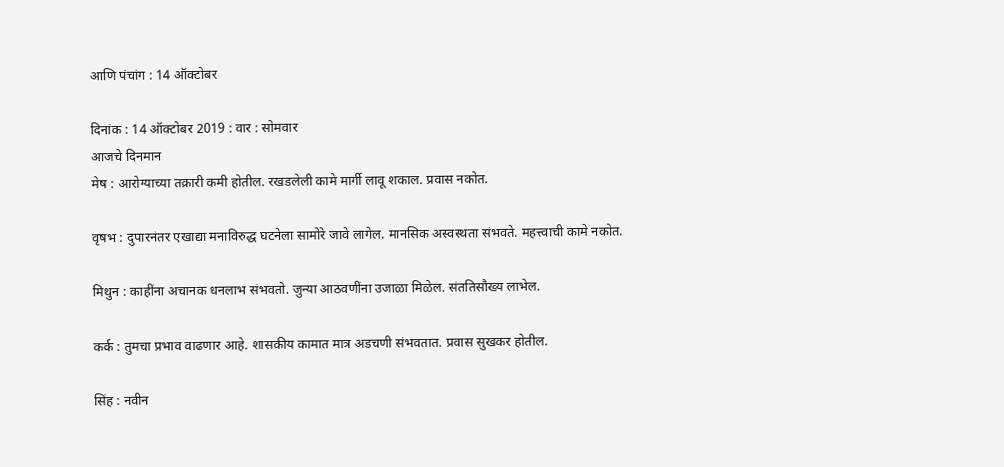आणि पंचांग : 14 ऑक्टोबर

दिनांक : 14 ऑक्‍टोबर 2019 : वार : सोमवार
आजचे दिनमान
मेष : आरोग्याच्या तक्रारी कमी होतील. रखडलेली कामे मार्गी लावू शकाल. प्रवास नकोत.

वृषभ : दुपारनंतर एखाद्या मनाविरुद्ध घटनेला सामोरे जावे लागेल. मानसिक अस्वस्थता संभवते. महत्त्वाची कामे नकोत.

मिथुन : काहींना अचानक धनलाभ संभवतो. जुन्या आठवणींना उजाळा मिळेल. संततिसौख्य लाभेल.

कर्क : तुमचा प्रभाव वाढणार आहे. शासकीय कामात मात्र अडचणी संभवतात. प्रवास सुखकर होतील.

सिंह : नवीन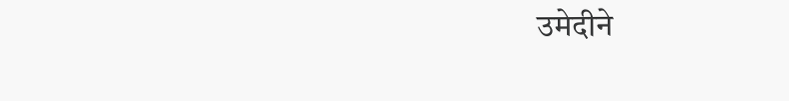उमेदीने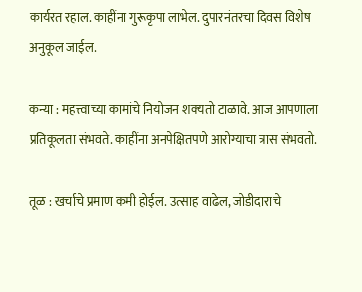कार्यरत रहाल. काहींना गुरूकृपा लाभेल. दुपारनंतरचा दिवस विशेष अनुकूल जाईल.

कन्या : महत्त्वाच्या कामांचे नियोजन शक्‍यतो टाळावे. आज आपणाला प्रतिकूलता संभवते. काहींना अनपेक्षितपणे आरोग्याचा त्रास संभवतो.

तूळ : खर्चाचे प्रमाण कमी होईल. उत्साह वाढेल, जोडीदाराचे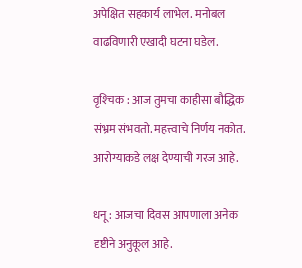अपेक्षित सहकार्य लाभेल. मनोबल वाढविणारी एखादी घटना घडेल.

वृश्‍चिक : आज तुमचा काहीसा बौद्धिक संभ्रम संभवतो. महत्त्वाचे निर्णय नकोत. आरोग्याकडे लक्ष देण्याची गरज आहे.

धनू : आजचा दिवस आपणाला अनेक दृष्टीने अनुकूल आहे.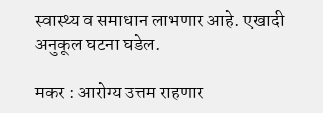स्वास्थ्य व समाधान लाभणार आहे. एखादी अनुकूल घटना घडेल.

मकर : आरोग्य उत्तम राहणार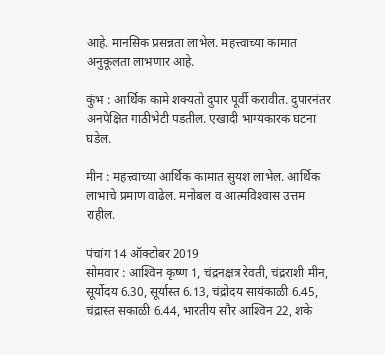आहे. मानसिक प्रसन्नता लाभेल. महत्त्वाच्या कामात अनुकूलता लाभणार आहे.

कुंभ : आर्थिक कामे शक्‍यतो दुपार पूर्वी करावीत. दुपारनंतर अनपेक्षित गाठीभेटी पडतील. एखादी भाग्यकारक घटना घडेल.

मीन : महत्त्वाच्या आर्थिक कामात सुयश लाभेल. आर्थिक लाभाचे प्रमाण वाढेल. मनोबल व आत्मविश्‍वास उत्तम राहील.

पंचांग 14 ऑक्‍टोबर 2019
सोमवार : आश्‍विन कृष्ण 1, चंद्रनक्षत्र रेवती, चंद्रराशी मीन, सूर्योदय 6.30, सूर्यास्त 6.13, चंद्रोदय सायंकाळी 6.45, चंद्रास्त सकाळी 6.44, भारतीय सौर आश्‍विन 22, शके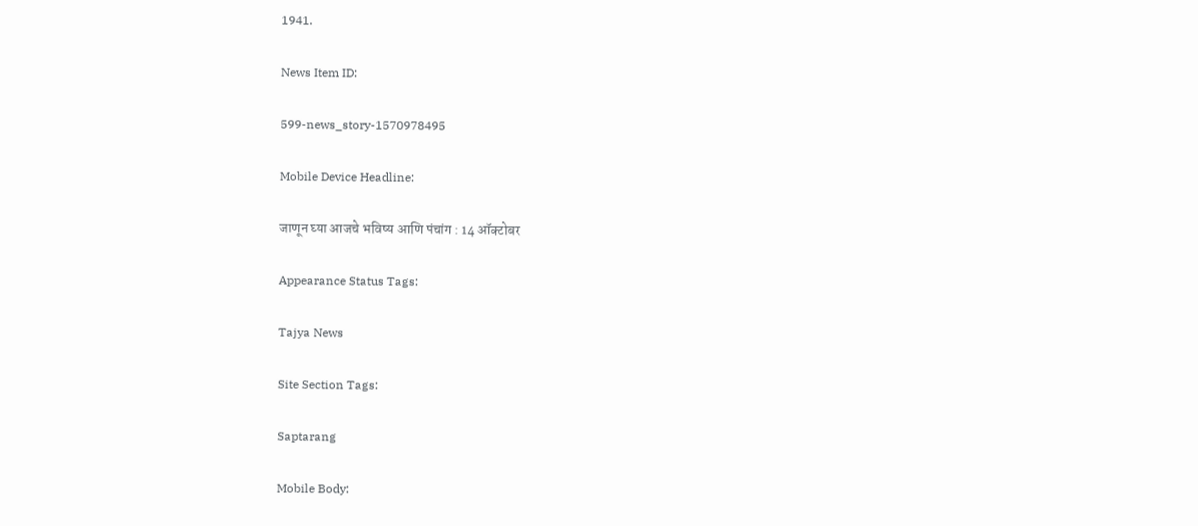1941.

News Item ID:

599-news_story-1570978495

Mobile Device Headline:

जाणून घ्या आजचे भविष्य आणि पंचांग : 14 ऑक्टोबर

Appearance Status Tags:

Tajya News

Site Section Tags:

Saptarang

Mobile Body: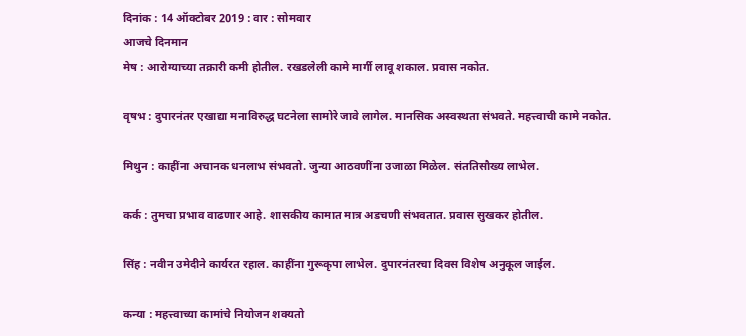दिनांक : 14 ऑक्‍टोबर 2019 : वार : सोमवार
आजचे दिनमान
मेष : आरोग्याच्या तक्रारी कमी होतील. रखडलेली कामे मार्गी लावू शकाल. प्रवास नकोत.

वृषभ : दुपारनंतर एखाद्या मनाविरुद्ध घटनेला सामोरे जावे लागेल. मानसिक अस्वस्थता संभवते. महत्त्वाची कामे नकोत.

मिथुन : काहींना अचानक धनलाभ संभवतो. जुन्या आठवणींना उजाळा मिळेल. संततिसौख्य लाभेल.

कर्क : तुमचा प्रभाव वाढणार आहे. शासकीय कामात मात्र अडचणी संभवतात. प्रवास सुखकर होतील.

सिंह : नवीन उमेदीने कार्यरत रहाल. काहींना गुरूकृपा लाभेल. दुपारनंतरचा दिवस विशेष अनुकूल जाईल.

कन्या : महत्त्वाच्या कामांचे नियोजन शक्‍यतो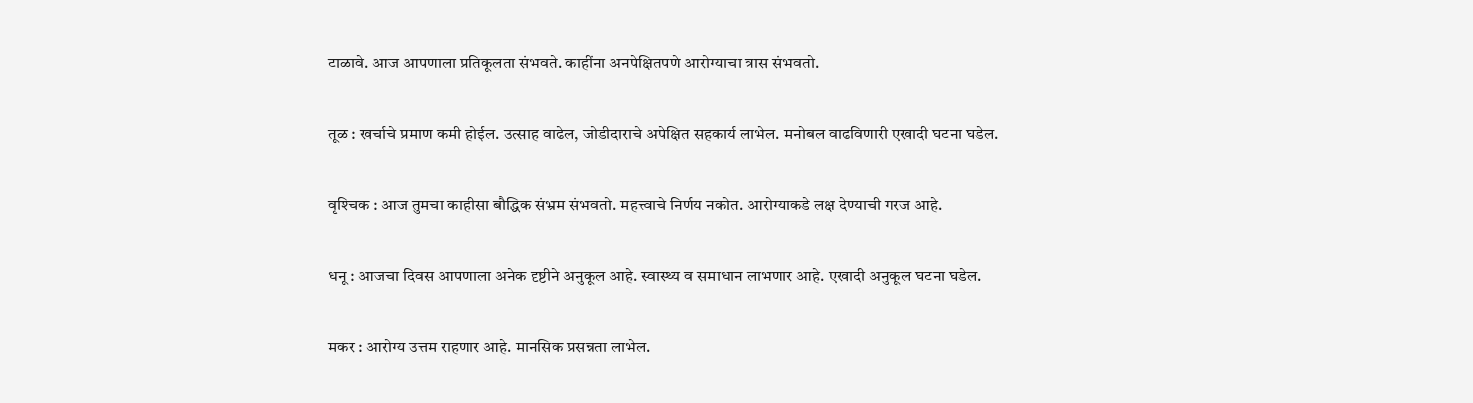टाळावे. आज आपणाला प्रतिकूलता संभवते. काहींना अनपेक्षितपणे आरोग्याचा त्रास संभवतो.

तूळ : खर्चाचे प्रमाण कमी होईल. उत्साह वाढेल, जोडीदाराचे अपेक्षित सहकार्य लाभेल. मनोबल वाढविणारी एखादी घटना घडेल.

वृश्‍चिक : आज तुमचा काहीसा बौद्धिक संभ्रम संभवतो. महत्त्वाचे निर्णय नकोत. आरोग्याकडे लक्ष देण्याची गरज आहे.

धनू : आजचा दिवस आपणाला अनेक दृष्टीने अनुकूल आहे. स्वास्थ्य व समाधान लाभणार आहे. एखादी अनुकूल घटना घडेल.

मकर : आरोग्य उत्तम राहणार आहे. मानसिक प्रसन्नता लाभेल.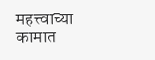महत्त्वाच्या कामात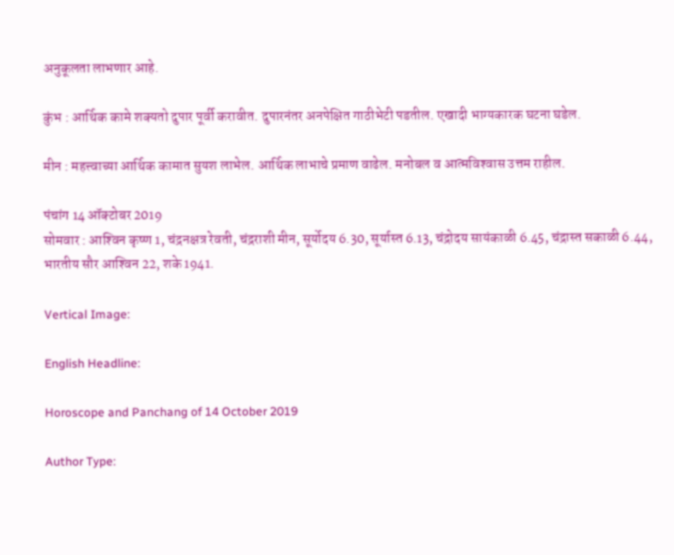अनुकूलता लाभणार आहे.

कुंभ : आर्थिक कामे शक्‍यतो दुपार पूर्वी करावीत. दुपारनंतर अनपेक्षित गाठीभेटी पडतील. एखादी भाग्यकारक घटना घडेल.

मीन : महत्त्वाच्या आर्थिक कामात सुयश लाभेल. आर्थिक लाभाचे प्रमाण वाढेल. मनोबल व आत्मविश्‍वास उत्तम राहील.

पंचांग 14 ऑक्‍टोबर 2019
सोमवार : आश्‍विन कृष्ण 1, चंद्रनक्षत्र रेवती, चंद्रराशी मीन, सूर्योदय 6.30, सूर्यास्त 6.13, चंद्रोदय सायंकाळी 6.45, चंद्रास्त सकाळी 6.44, भारतीय सौर आश्‍विन 22, शके 1941.

Vertical Image:

English Headline:

Horoscope and Panchang of 14 October 2019

Author Type: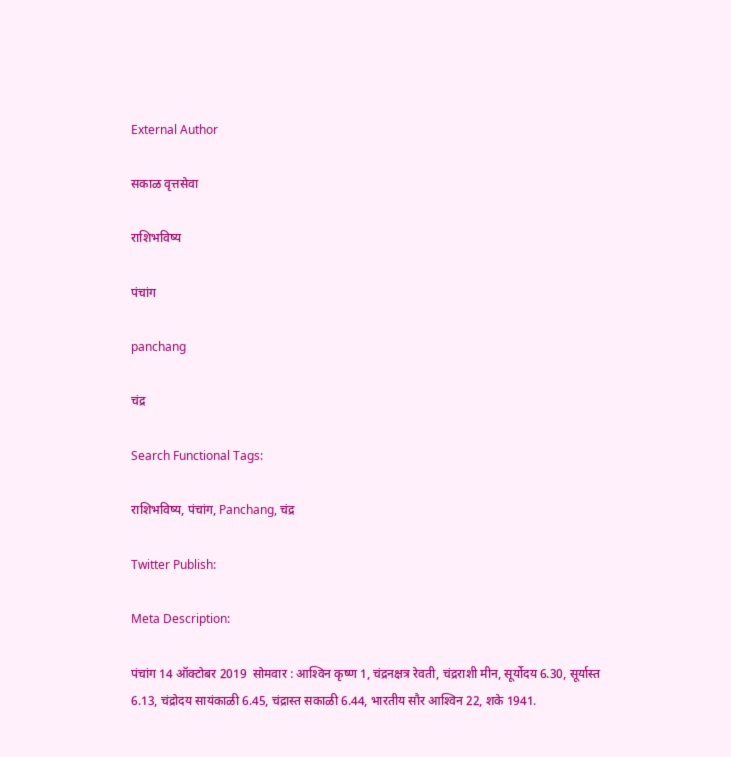External Author

सकाळ वृत्तसेवा

राशिभविष्य

पंचांग

panchang

चंद्र

Search Functional Tags:

राशिभविष्य, पंचांग, Panchang, चंद्र

Twitter Publish:

Meta Description:

पंचांग 14 ऑक्‍टोबर 2019  सोमवार : आश्‍विन कृष्ण 1, चंद्रनक्षत्र रेवती, चंद्रराशी मीन, सूर्योदय 6.30, सूर्यास्त 6.13, चंद्रोदय सायंकाळी 6.45, चंद्रास्त सकाळी 6.44, भारतीय सौर आश्‍विन 22, शके 1941.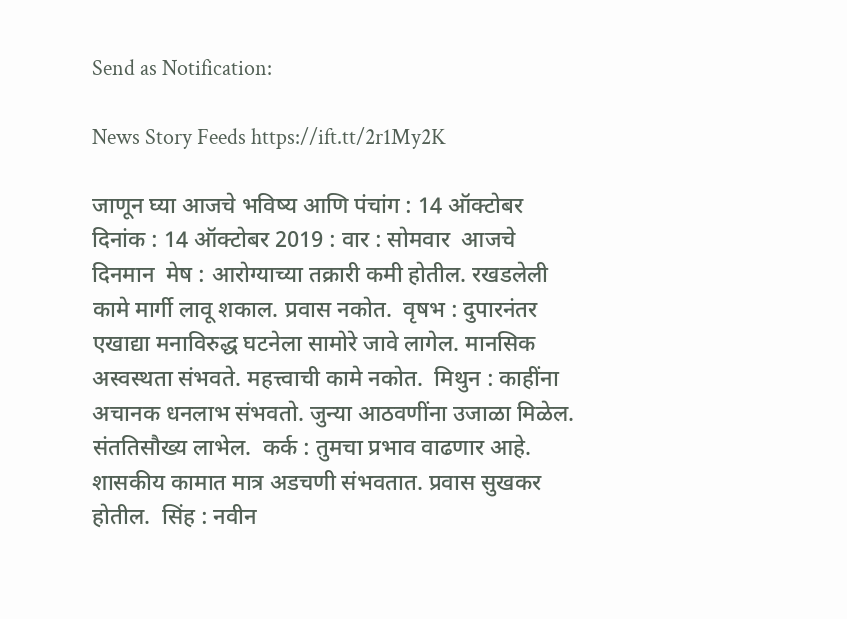Send as Notification:

News Story Feeds https://ift.tt/2r1My2K

जाणून घ्या आजचे भविष्य आणि पंचांग : 14 ऑक्टोबर दिनांक : 14 ऑक्‍टोबर 2019 : वार : सोमवार  आजचे दिनमान  मेष : आरोग्याच्या तक्रारी कमी होतील. रखडलेली कामे मार्गी लावू शकाल. प्रवास नकोत.  वृषभ : दुपारनंतर एखाद्या मनाविरुद्ध घटनेला सामोरे जावे लागेल. मानसिक अस्वस्थता संभवते. महत्त्वाची कामे नकोत.  मिथुन : काहींना अचानक धनलाभ संभवतो. जुन्या आठवणींना उजाळा मिळेल. संततिसौख्य लाभेल.  कर्क : तुमचा प्रभाव वाढणार आहे. शासकीय कामात मात्र अडचणी संभवतात. प्रवास सुखकर होतील.  सिंह : नवीन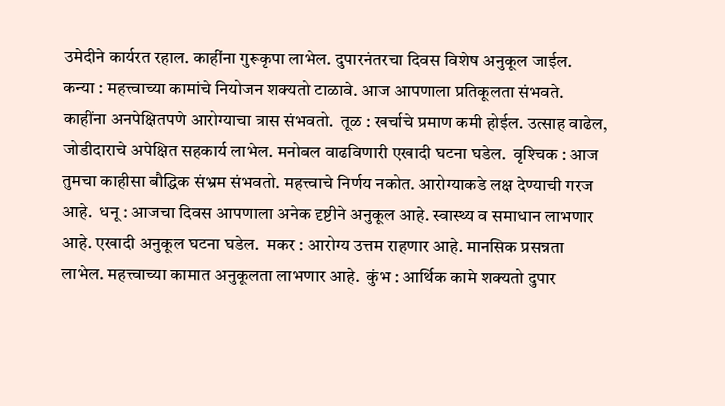उमेदीने कार्यरत रहाल. काहींना गुरूकृपा लाभेल. दुपारनंतरचा दिवस विशेष अनुकूल जाईल.  कन्या : महत्त्वाच्या कामांचे नियोजन शक्‍यतो टाळावे. आज आपणाला प्रतिकूलता संभवते. काहींना अनपेक्षितपणे आरोग्याचा त्रास संभवतो.  तूळ : खर्चाचे प्रमाण कमी होईल. उत्साह वाढेल, जोडीदाराचे अपेक्षित सहकार्य लाभेल. मनोबल वाढविणारी एखादी घटना घडेल.  वृश्‍चिक : आज तुमचा काहीसा बौद्धिक संभ्रम संभवतो. महत्त्वाचे निर्णय नकोत. आरोग्याकडे लक्ष देण्याची गरज आहे.  धनू : आजचा दिवस आपणाला अनेक दृष्टीने अनुकूल आहे. स्वास्थ्य व समाधान लाभणार आहे. एखादी अनुकूल घटना घडेल.  मकर : आरोग्य उत्तम राहणार आहे. मानसिक प्रसन्नता लाभेल. महत्त्वाच्या कामात अनुकूलता लाभणार आहे.  कुंभ : आर्थिक कामे शक्‍यतो दुपार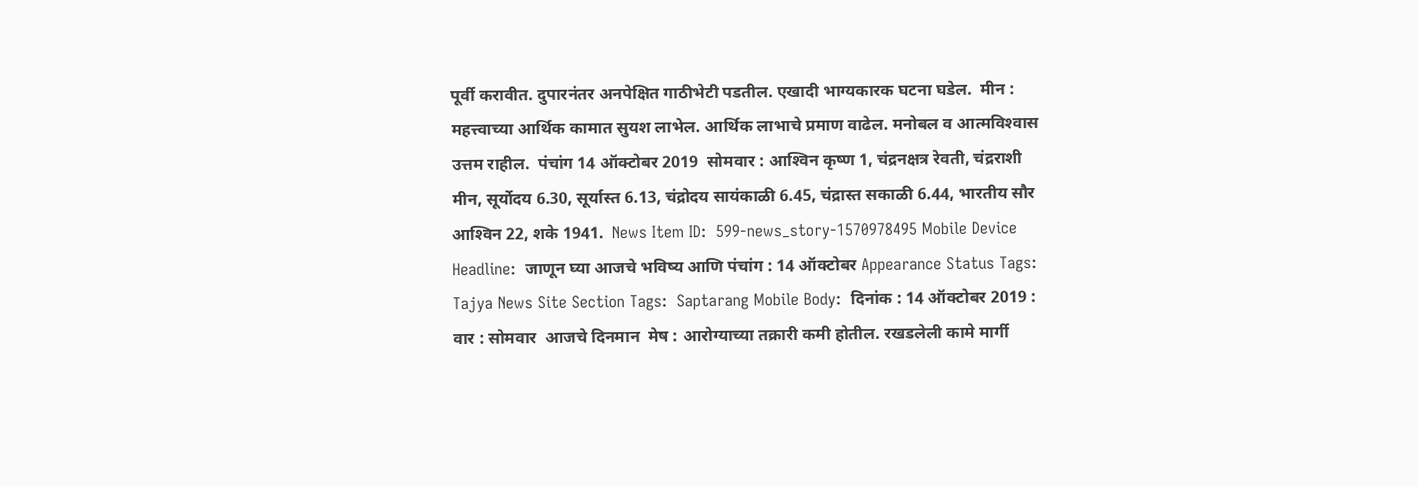पूर्वी करावीत. दुपारनंतर अनपेक्षित गाठीभेटी पडतील. एखादी भाग्यकारक घटना घडेल.  मीन : महत्त्वाच्या आर्थिक कामात सुयश लाभेल. आर्थिक लाभाचे प्रमाण वाढेल. मनोबल व आत्मविश्‍वास उत्तम राहील.  पंचांग 14 ऑक्‍टोबर 2019  सोमवार : आश्‍विन कृष्ण 1, चंद्रनक्षत्र रेवती, चंद्रराशी मीन, सूर्योदय 6.30, सूर्यास्त 6.13, चंद्रोदय सायंकाळी 6.45, चंद्रास्त सकाळी 6.44, भारतीय सौर आश्‍विन 22, शके 1941.  News Item ID:  599-news_story-1570978495 Mobile Device Headline:  जाणून घ्या आजचे भविष्य आणि पंचांग : 14 ऑक्टोबर Appearance Status Tags:  Tajya News Site Section Tags:  Saptarang Mobile Body:  दिनांक : 14 ऑक्‍टोबर 2019 : वार : सोमवार  आजचे दिनमान  मेष : आरोग्याच्या तक्रारी कमी होतील. रखडलेली कामे मार्गी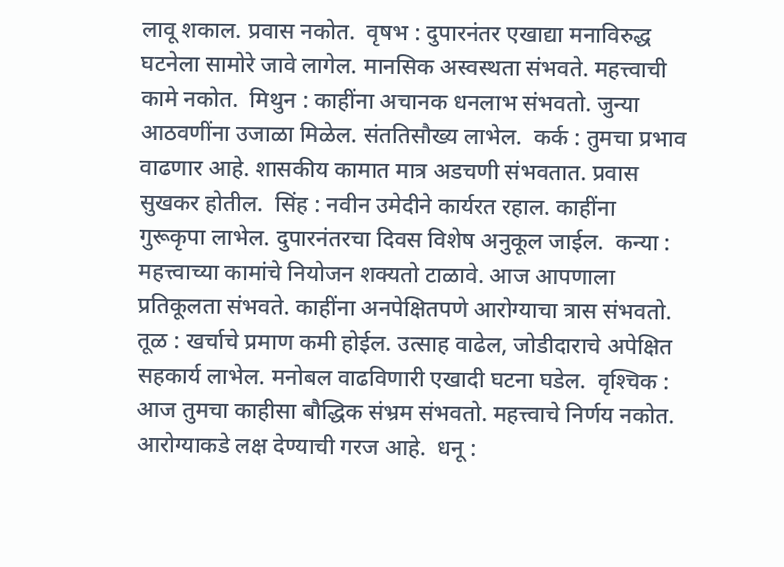लावू शकाल. प्रवास नकोत.  वृषभ : दुपारनंतर एखाद्या मनाविरुद्ध घटनेला सामोरे जावे लागेल. मानसिक अस्वस्थता संभवते. महत्त्वाची कामे नकोत.  मिथुन : काहींना अचानक धनलाभ संभवतो. जुन्या आठवणींना उजाळा मिळेल. संततिसौख्य लाभेल.  कर्क : तुमचा प्रभाव वाढणार आहे. शासकीय कामात मात्र अडचणी संभवतात. प्रवास सुखकर होतील.  सिंह : नवीन उमेदीने कार्यरत रहाल. काहींना गुरूकृपा लाभेल. दुपारनंतरचा दिवस विशेष अनुकूल जाईल.  कन्या : महत्त्वाच्या कामांचे नियोजन शक्‍यतो टाळावे. आज आपणाला प्रतिकूलता संभवते. काहींना अनपेक्षितपणे आरोग्याचा त्रास संभवतो.  तूळ : खर्चाचे प्रमाण कमी होईल. उत्साह वाढेल, जोडीदाराचे अपेक्षित सहकार्य लाभेल. मनोबल वाढविणारी एखादी घटना घडेल.  वृश्‍चिक : आज तुमचा काहीसा बौद्धिक संभ्रम संभवतो. महत्त्वाचे निर्णय नकोत. आरोग्याकडे लक्ष देण्याची गरज आहे.  धनू :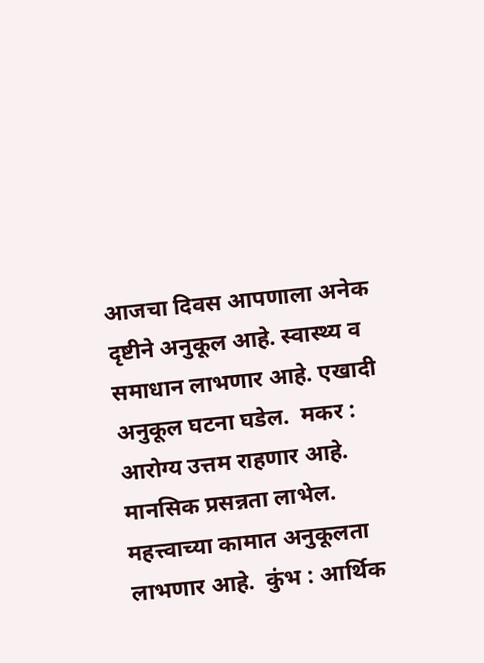आजचा दिवस आपणाला अनेक दृष्टीने अनुकूल आहे. स्वास्थ्य व समाधान लाभणार आहे. एखादी अनुकूल घटना घडेल.  मकर : आरोग्य उत्तम राहणार आहे. मानसिक प्रसन्नता लाभेल. महत्त्वाच्या कामात अनुकूलता लाभणार आहे.  कुंभ : आर्थिक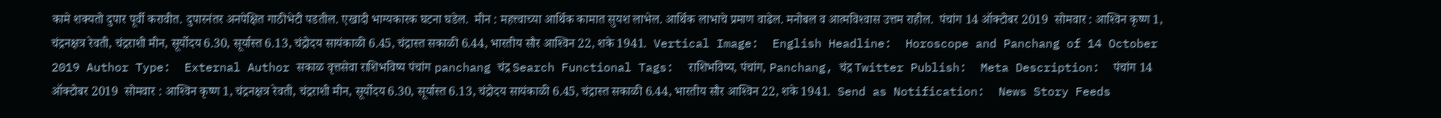कामे शक्‍यतो दुपार पूर्वी करावीत. दुपारनंतर अनपेक्षित गाठीभेटी पडतील. एखादी भाग्यकारक घटना घडेल.  मीन : महत्त्वाच्या आर्थिक कामात सुयश लाभेल. आर्थिक लाभाचे प्रमाण वाढेल. मनोबल व आत्मविश्‍वास उत्तम राहील.  पंचांग 14 ऑक्‍टोबर 2019  सोमवार : आश्‍विन कृष्ण 1, चंद्रनक्षत्र रेवती, चंद्रराशी मीन, सूर्योदय 6.30, सूर्यास्त 6.13, चंद्रोदय सायंकाळी 6.45, चंद्रास्त सकाळी 6.44, भारतीय सौर आश्‍विन 22, शके 1941.  Vertical Image:  English Headline:  Horoscope and Panchang of 14 October 2019 Author Type:  External Author सकाळ वृत्तसेवा राशिभविष्य पंचांग panchang चंद्र Search Functional Tags:  राशिभविष्य, पंचांग, Panchang, चंद्र Twitter Publish:  Meta Description:  पंचांग 14 ऑक्‍टोबर 2019  सोमवार : आश्‍विन कृष्ण 1, चंद्रनक्षत्र रेवती, चंद्रराशी मीन, सूर्योदय 6.30, सूर्यास्त 6.13, चंद्रोदय सायंकाळी 6.45, चंद्रास्त सकाळी 6.44, भारतीय सौर आश्‍विन 22, शके 1941.  Send as Notification:  News Story Feeds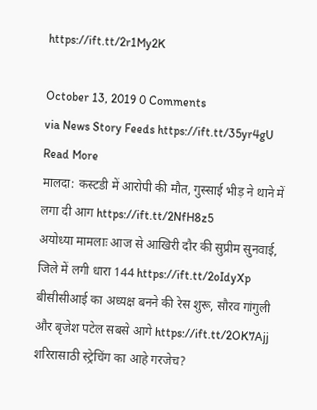https://ift.tt/2r1My2K

October 13, 2019 0 Comments
via News Story Feeds https://ift.tt/35yr4gU
Read More
मालदा: कस्टडी में आरोपी की मौत, गुस्साई भीड़ ने थाने में लगा दी आग https://ift.tt/2NfH8z5
अयोध्या मामलाः आज से आखिरी दौर की सुप्रीम सुनवाई, जिले में लगी धारा 144 https://ift.tt/2oIdyXp
बीसीसीआई का अध्यक्ष बनने की रेस शुरू, सौरव गांगुली और बृजेश पटेल सबसे आगे https://ift.tt/2OK7Ajj
शरिरासाठी स्ट्रेचिंग का आहे गरजेच?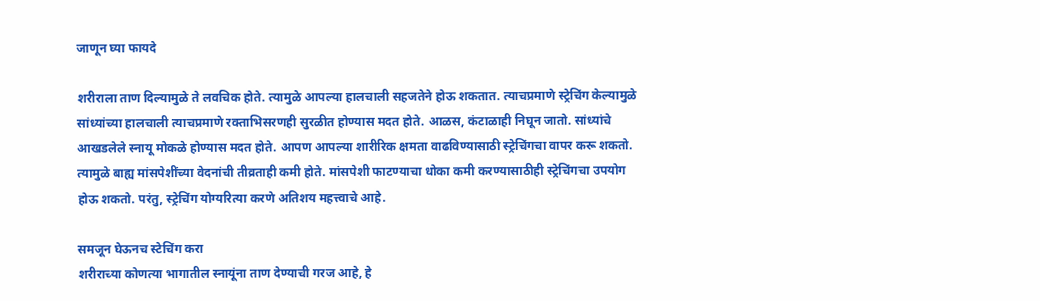जाणून घ्या फायदे

शरीराला ताण दिल्यामुळे ते लवचिक होते. त्यामुळे आपल्या हालचाली सहजतेने होऊ शकतात. त्याचप्रमाणे स्ट्रेचिंग केल्यामुळे सांध्यांच्या हालचाली त्याचप्रमाणे रक्ताभिसरणही सुरळीत होण्यास मदत होते. आळस, कंटाळाही निघून जातो. सांध्यांचे आखडलेले स्नायू मोकळे होण्यास मदत होते. आपण आपल्या शारीरिक क्षमता वाढविण्यासाठी स्ट्रेचिंगचा वापर करू शकतो. त्यामुळे बाह्य मांसपेशींच्या वेदनांची तीव्रताही कमी होते. मांसपेशी फाटण्याचा धोका कमी करण्यासाठीही स्ट्रेचिंगचा उपयोग होऊ शकतो. परंतु, स्ट्रेचिंग योग्यरित्या करणे अतिशय महत्त्वाचे आहे.

समजून घेऊनच स्टेचिंग करा
शरीराच्या कोणत्या भागातील स्नायूंना ताण देण्याची गरज आहे, हे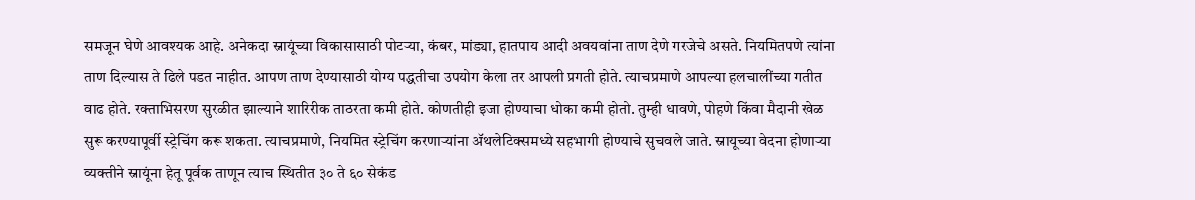समजून घेणे आवश्यक आहे. अनेकदा स्नायूंच्या विकासासाठी पोटऱ्या, कंबर, मांड्या, हातपाय आदी अवयवांना ताण देणे गरजेचे असते. नियमितपणे त्यांना ताण दिल्यास ते ढिले पडत नाहीत. आपण ताण देण्यासाठी योग्य पद्धतीचा उपयोग केला तर आपली प्रगती होते. त्याचप्रमाणे आपल्या हलचालींच्या गतीत वाढ होते. रक्ताभिसरण सुरळीत झाल्याने शारिरीक ताठरता कमी होते. कोणतीही इजा होण्याचा धोका कमी होतो. तुम्ही धावणे, पोहणे किंवा मैदानी खेळ सुरू करण्यापूर्वी स्ट्रेचिंग करू शकता. त्याचप्रमाणे, नियमित स्ट्रेचिंग करणाऱ्यांना ॲथलेटिक्समध्ये सहभागी होण्याचे सुचवले जाते. स्नायूच्या वेदना होणाऱ्या व्यक्तीने स्नायूंना हेतू पूर्वक ताणून त्याच स्थितीत ३० ते ६० सेकंड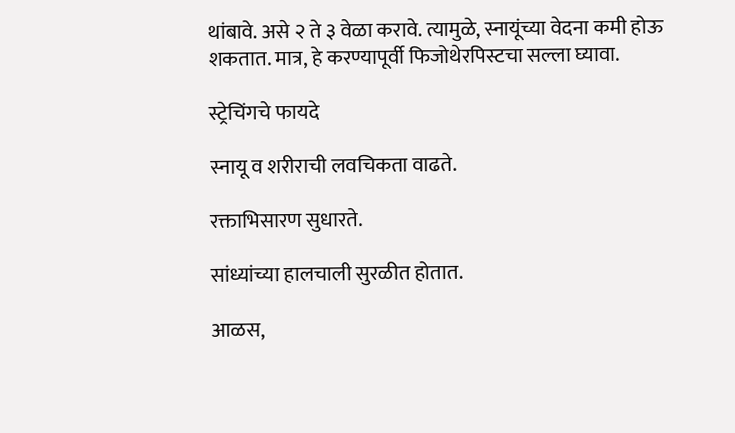थांबावे. असे २ ते ३ वेळा करावे. त्यामुळे, स्नायूंच्या वेदना कमी होऊ शकतात. मात्र, हे करण्यापूर्वी फिजोथेरपिस्टचा सल्ला घ्यावा.

स्ट्रेचिंगचे फायदे

स्नायू व शरीराची लवचिकता वाढते.

रक्ताभिसारण सुधारते.

सांध्यांच्या हालचाली सुरळीत होतात.

आळस,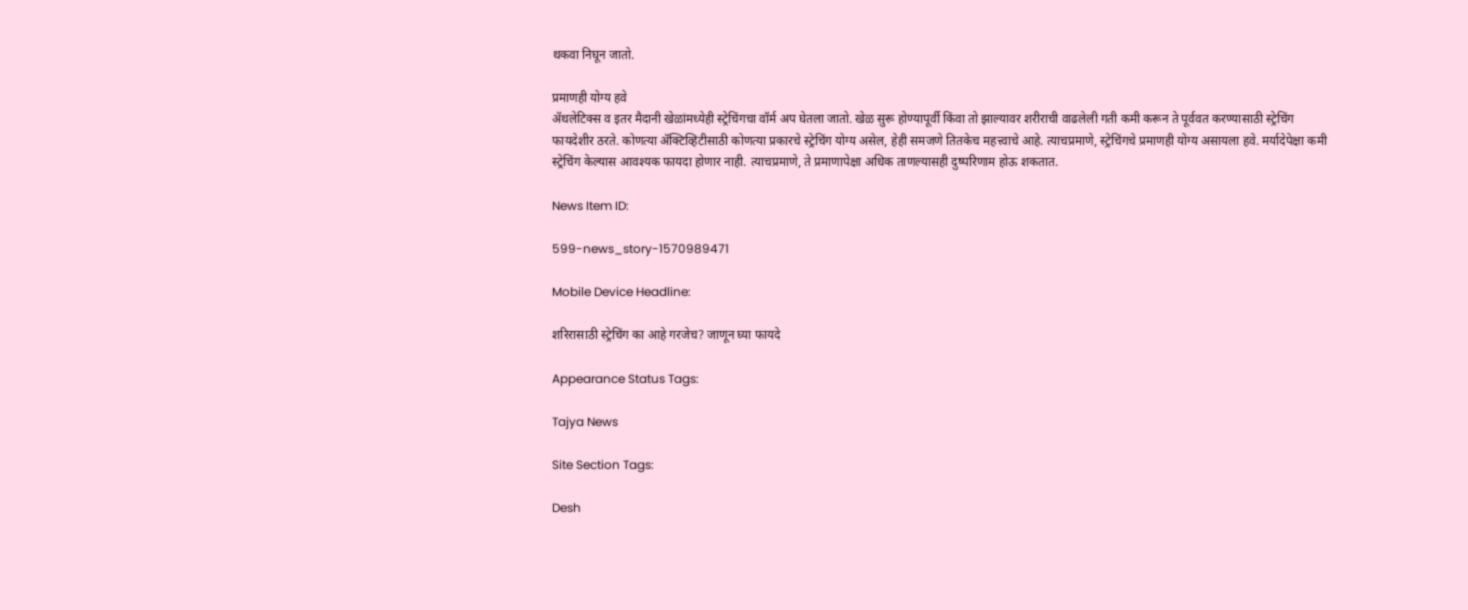थकवा निघून जातो.

प्रमाणही योग्य हवे
ॲथलेटिक्स व इतर मैदानी खेळांमध्येही स्ट्रेचिंगचा वॉर्म अप घेतला जातो. खेळ सुरू होण्यापूर्वी किंवा तो झाल्यावर शरीराची वाढलेली गती कमी करून ते पूर्ववत करण्यासाठी स्ट्रेचिंग फायदेशीर ठरते. कोणत्या ॲक्टिव्हिटीसाठी कोणत्या प्रकारचे स्ट्रेचिंग योग्य असेल, हेही समजणे तितकेच महत्त्वाचे आहे. त्याचप्रमाणे, स्ट्रेचिंगचे प्रमाणही योग्य असायला हवे. मर्यादेपेक्षा कमी स्ट्रेचिंग केल्यास आवश्यक फायदा होणार नाही. त्याचप्रमाणे, ते प्रमाणापेक्षा अधिक ताणल्यासही दुष्परिणाम होऊ शकतात.

News Item ID:

599-news_story-1570989471

Mobile Device Headline:

शरिरासाठी स्ट्रेचिंग का आहे गरजेच? जाणून घ्या फायदे

Appearance Status Tags:

Tajya News

Site Section Tags:

Desh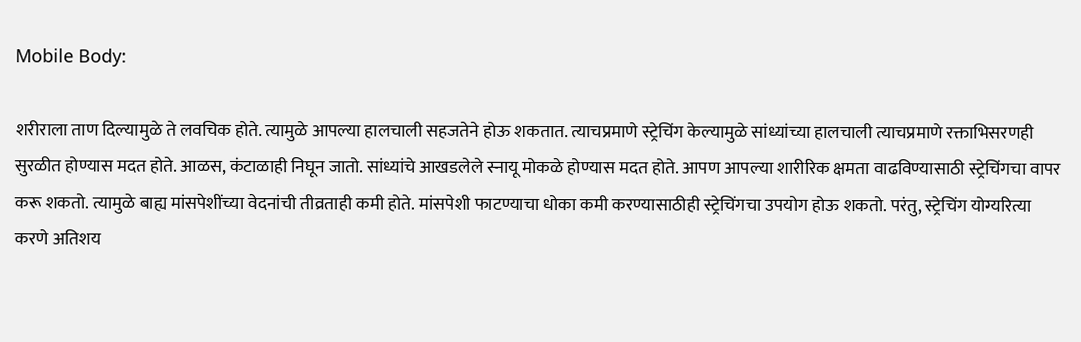Mobile Body:

शरीराला ताण दिल्यामुळे ते लवचिक होते. त्यामुळे आपल्या हालचाली सहजतेने होऊ शकतात. त्याचप्रमाणे स्ट्रेचिंग केल्यामुळे सांध्यांच्या हालचाली त्याचप्रमाणे रक्ताभिसरणही सुरळीत होण्यास मदत होते. आळस, कंटाळाही निघून जातो. सांध्यांचे आखडलेले स्नायू मोकळे होण्यास मदत होते. आपण आपल्या शारीरिक क्षमता वाढविण्यासाठी स्ट्रेचिंगचा वापर करू शकतो. त्यामुळे बाह्य मांसपेशींच्या वेदनांची तीव्रताही कमी होते. मांसपेशी फाटण्याचा धोका कमी करण्यासाठीही स्ट्रेचिंगचा उपयोग होऊ शकतो. परंतु, स्ट्रेचिंग योग्यरित्या करणे अतिशय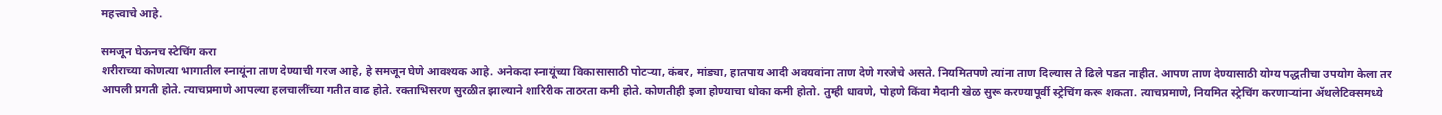महत्त्वाचे आहे.

समजून घेऊनच स्टेचिंग करा
शरीराच्या कोणत्या भागातील स्नायूंना ताण देण्याची गरज आहे, हे समजून घेणे आवश्यक आहे. अनेकदा स्नायूंच्या विकासासाठी पोटऱ्या, कंबर, मांड्या, हातपाय आदी अवयवांना ताण देणे गरजेचे असते. नियमितपणे त्यांना ताण दिल्यास ते ढिले पडत नाहीत. आपण ताण देण्यासाठी योग्य पद्धतीचा उपयोग केला तर आपली प्रगती होते. त्याचप्रमाणे आपल्या हलचालींच्या गतीत वाढ होते. रक्ताभिसरण सुरळीत झाल्याने शारिरीक ताठरता कमी होते. कोणतीही इजा होण्याचा धोका कमी होतो. तुम्ही धावणे, पोहणे किंवा मैदानी खेळ सुरू करण्यापूर्वी स्ट्रेचिंग करू शकता. त्याचप्रमाणे, नियमित स्ट्रेचिंग करणाऱ्यांना ॲथलेटिक्समध्ये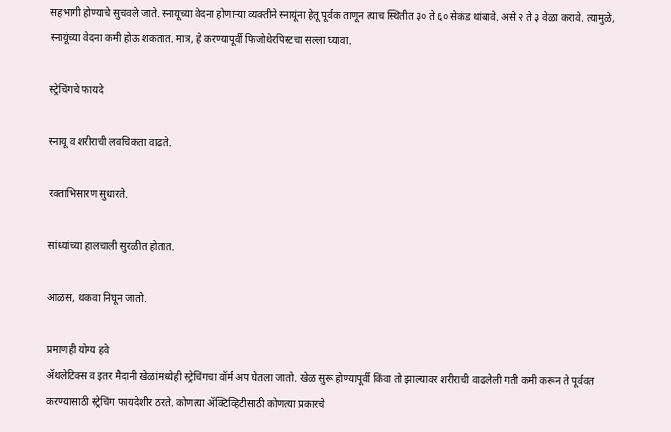सहभागी होण्याचे सुचवले जाते. स्नायूच्या वेदना होणाऱ्या व्यक्तीने स्नायूंना हेतू पूर्वक ताणून त्याच स्थितीत ३० ते ६० सेकंड थांबावे. असे २ ते ३ वेळा करावे. त्यामुळे, स्नायूंच्या वेदना कमी होऊ शकतात. मात्र, हे करण्यापूर्वी फिजोथेरपिस्टचा सल्ला घ्यावा.

स्ट्रेचिंगचे फायदे

स्नायू व शरीराची लवचिकता वाढते.

रक्ताभिसारण सुधारते.

सांध्यांच्या हालचाली सुरळीत होतात.

आळस, थकवा निघून जातो.

प्रमाणही योग्य हवे
ॲथलेटिक्स व इतर मैदानी खेळांमध्येही स्ट्रेचिंगचा वॉर्म अप घेतला जातो. खेळ सुरू होण्यापूर्वी किंवा तो झाल्यावर शरीराची वाढलेली गती कमी करून ते पूर्ववत करण्यासाठी स्ट्रेचिंग फायदेशीर ठरते. कोणत्या ॲक्टिव्हिटीसाठी कोणत्या प्रकारचे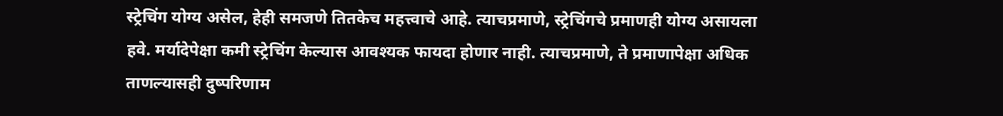स्ट्रेचिंग योग्य असेल, हेही समजणे तितकेच महत्त्वाचे आहे. त्याचप्रमाणे, स्ट्रेचिंगचे प्रमाणही योग्य असायला हवे. मर्यादेपेक्षा कमी स्ट्रेचिंग केल्यास आवश्यक फायदा होणार नाही. त्याचप्रमाणे, ते प्रमाणापेक्षा अधिक ताणल्यासही दुष्परिणाम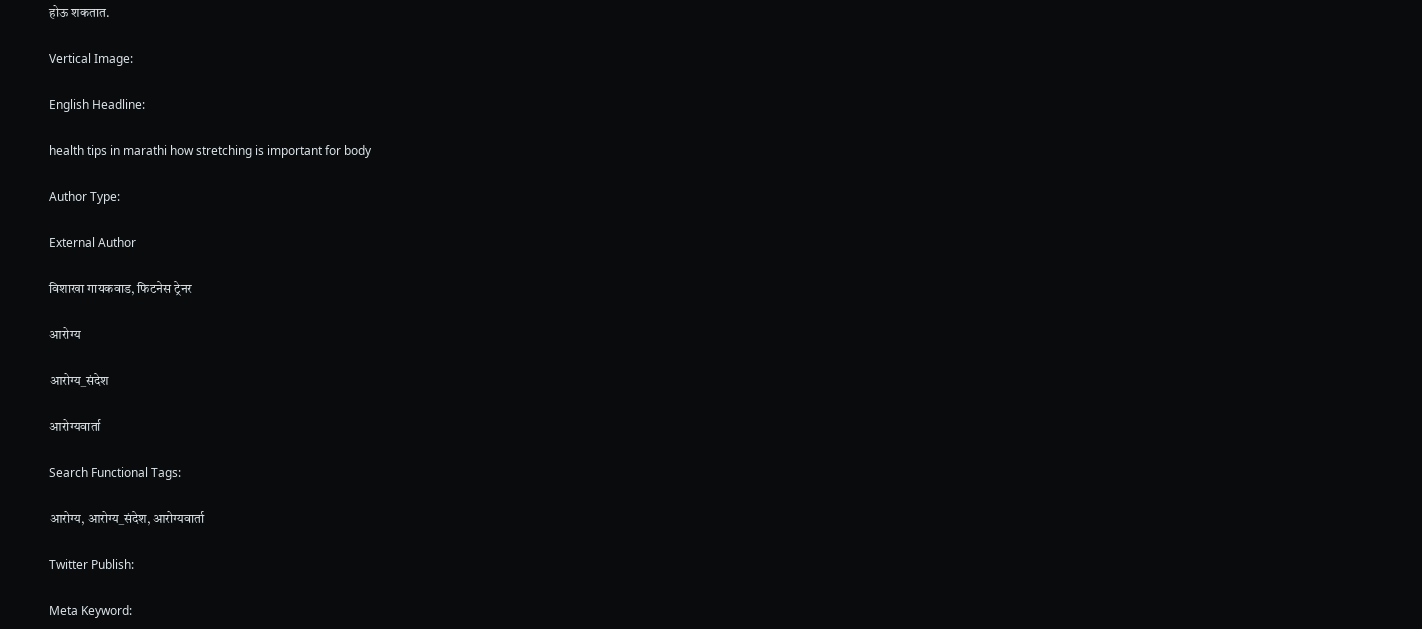होऊ शकतात.

Vertical Image:

English Headline:

health tips in marathi how stretching is important for body

Author Type:

External Author

विशाखा गायकवाड, फिटनेस ट्रेनर

आरोग्य

आरोग्य_संदेश

आरोग्यवार्ता

Search Functional Tags:

आरोग्य, आरोग्य_संदेश, आरोग्यवार्ता

Twitter Publish:

Meta Keyword: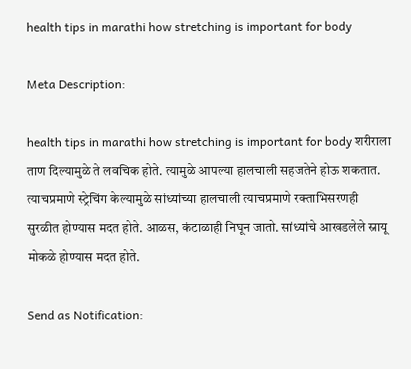health tips in marathi how stretching is important for body

Meta Description:

health tips in marathi how stretching is important for body शरीराला ताण दिल्यामुळे ते लवचिक होते. त्यामुळे आपल्या हालचाली सहजतेने होऊ शकतात. त्याचप्रमाणे स्ट्रेचिंग केल्यामुळे सांध्यांच्या हालचाली त्याचप्रमाणे रक्ताभिसरणही सुरळीत होण्यास मदत होते. आळस, कंटाळाही निघून जातो. सांध्यांचे आखडलेले स्नायू मोकळे होण्यास मदत होते.

Send as Notification: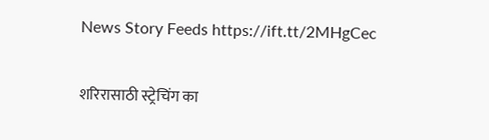News Story Feeds https://ift.tt/2MHgCec

शरिरासाठी स्ट्रेचिंग का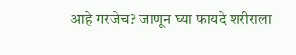आहे गरजेच? जाणून घ्या फायदे शरीराला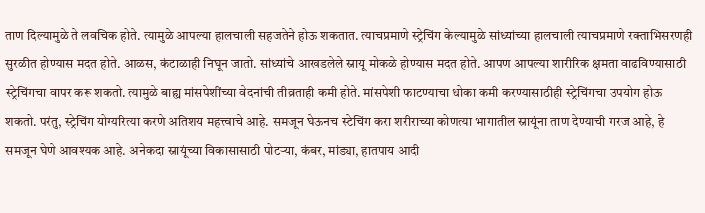ताण दिल्यामुळे ते लवचिक होते. त्यामुळे आपल्या हालचाली सहजतेने होऊ शकतात. त्याचप्रमाणे स्ट्रेचिंग केल्यामुळे सांध्यांच्या हालचाली त्याचप्रमाणे रक्ताभिसरणही सुरळीत होण्यास मदत होते. आळस, कंटाळाही निघून जातो. सांध्यांचे आखडलेले स्नायू मोकळे होण्यास मदत होते. आपण आपल्या शारीरिक क्षमता वाढविण्यासाठी स्ट्रेचिंगचा वापर करू शकतो. त्यामुळे बाह्य मांसपेशींच्या वेदनांची तीव्रताही कमी होते. मांसपेशी फाटण्याचा धोका कमी करण्यासाठीही स्ट्रेचिंगचा उपयोग होऊ शकतो. परंतु, स्ट्रेचिंग योग्यरित्या करणे अतिशय महत्त्वाचे आहे. समजून घेऊनच स्टेचिंग करा शरीराच्या कोणत्या भागातील स्नायूंना ताण देण्याची गरज आहे, हे समजून घेणे आवश्यक आहे. अनेकदा स्नायूंच्या विकासासाठी पोटऱ्या, कंबर, मांड्या, हातपाय आदी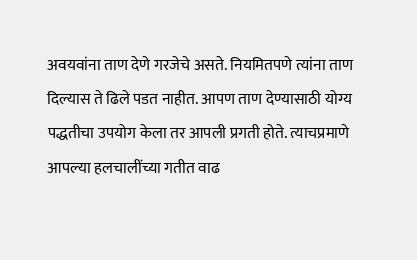अवयवांना ताण देणे गरजेचे असते. नियमितपणे त्यांना ताण दिल्यास ते ढिले पडत नाहीत. आपण ताण देण्यासाठी योग्य पद्धतीचा उपयोग केला तर आपली प्रगती होते. त्याचप्रमाणे आपल्या हलचालींच्या गतीत वाढ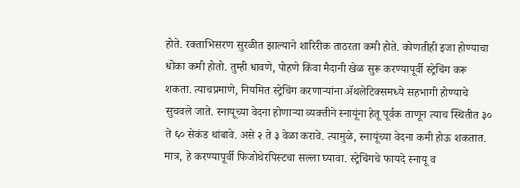होते. रक्ताभिसरण सुरळीत झाल्याने शारिरीक ताठरता कमी होते. कोणतीही इजा होण्याचा धोका कमी होतो. तुम्ही धावणे, पोहणे किंवा मैदानी खेळ सुरू करण्यापूर्वी स्ट्रेचिंग करू शकता. त्याचप्रमाणे, नियमित स्ट्रेचिंग करणाऱ्यांना ॲथलेटिक्समध्ये सहभागी होण्याचे सुचवले जाते. स्नायूच्या वेदना होणाऱ्या व्यक्तीने स्नायूंना हेतू पूर्वक ताणून त्याच स्थितीत ३० ते ६० सेकंड थांबावे. असे २ ते ३ वेळा करावे. त्यामुळे, स्नायूंच्या वेदना कमी होऊ शकतात. मात्र, हे करण्यापूर्वी फिजोथेरपिस्टचा सल्ला घ्यावा. स्ट्रेचिंगचे फायदे स्नायू व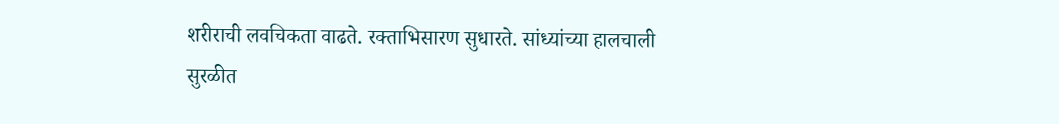शरीराची लवचिकता वाढते. रक्ताभिसारण सुधारते. सांध्यांच्या हालचाली सुरळीत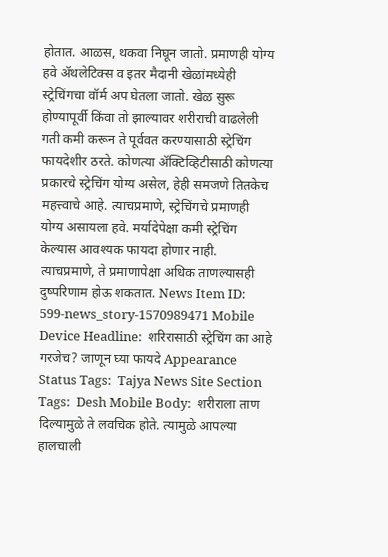होतात. आळस, थकवा निघून जातो. प्रमाणही योग्य हवे ॲथलेटिक्स व इतर मैदानी खेळांमध्येही स्ट्रेचिंगचा वॉर्म अप घेतला जातो. खेळ सुरू होण्यापूर्वी किंवा तो झाल्यावर शरीराची वाढलेली गती कमी करून ते पूर्ववत करण्यासाठी स्ट्रेचिंग फायदेशीर ठरते. कोणत्या ॲक्टिव्हिटीसाठी कोणत्या प्रकारचे स्ट्रेचिंग योग्य असेल, हेही समजणे तितकेच महत्त्वाचे आहे. त्याचप्रमाणे, स्ट्रेचिंगचे प्रमाणही योग्य असायला हवे. मर्यादेपेक्षा कमी स्ट्रेचिंग केल्यास आवश्यक फायदा होणार नाही. त्याचप्रमाणे, ते प्रमाणापेक्षा अधिक ताणल्यासही दुष्परिणाम होऊ शकतात. News Item ID:  599-news_story-1570989471 Mobile Device Headline:  शरिरासाठी स्ट्रेचिंग का आहे गरजेच? जाणून घ्या फायदे Appearance Status Tags:  Tajya News Site Section Tags:  Desh Mobile Body:  शरीराला ताण दिल्यामुळे ते लवचिक होते. त्यामुळे आपल्या हालचाली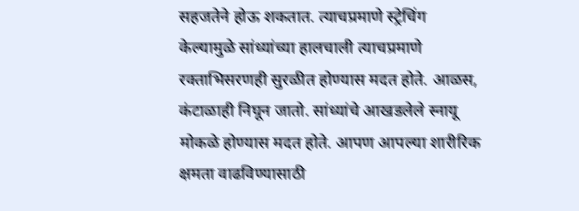सहजतेने होऊ शकतात. त्याचप्रमाणे स्ट्रेचिंग केल्यामुळे सांध्यांच्या हालचाली त्याचप्रमाणे रक्ताभिसरणही सुरळीत होण्यास मदत होते. आळस, कंटाळाही निघून जातो. सांध्यांचे आखडलेले स्नायू मोकळे होण्यास मदत होते. आपण आपल्या शारीरिक क्षमता वाढविण्यासाठी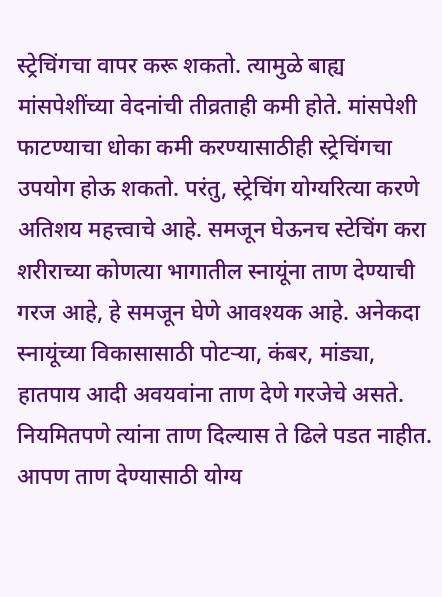स्ट्रेचिंगचा वापर करू शकतो. त्यामुळे बाह्य मांसपेशींच्या वेदनांची तीव्रताही कमी होते. मांसपेशी फाटण्याचा धोका कमी करण्यासाठीही स्ट्रेचिंगचा उपयोग होऊ शकतो. परंतु, स्ट्रेचिंग योग्यरित्या करणे अतिशय महत्त्वाचे आहे. समजून घेऊनच स्टेचिंग करा शरीराच्या कोणत्या भागातील स्नायूंना ताण देण्याची गरज आहे, हे समजून घेणे आवश्यक आहे. अनेकदा स्नायूंच्या विकासासाठी पोटऱ्या, कंबर, मांड्या, हातपाय आदी अवयवांना ताण देणे गरजेचे असते. नियमितपणे त्यांना ताण दिल्यास ते ढिले पडत नाहीत. आपण ताण देण्यासाठी योग्य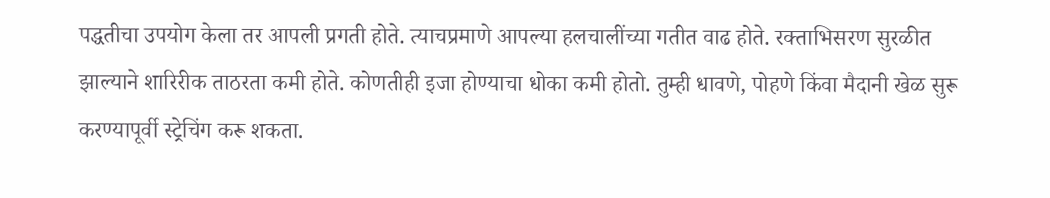पद्धतीचा उपयोग केला तर आपली प्रगती होते. त्याचप्रमाणे आपल्या हलचालींच्या गतीत वाढ होते. रक्ताभिसरण सुरळीत झाल्याने शारिरीक ताठरता कमी होते. कोणतीही इजा होण्याचा धोका कमी होतो. तुम्ही धावणे, पोहणे किंवा मैदानी खेळ सुरू करण्यापूर्वी स्ट्रेचिंग करू शकता.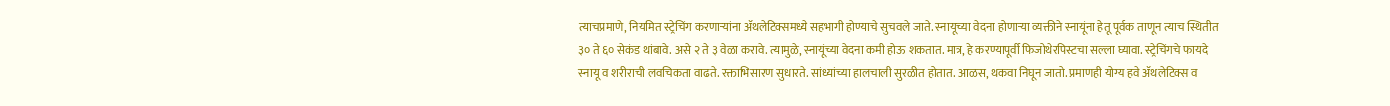त्याचप्रमाणे, नियमित स्ट्रेचिंग करणाऱ्यांना ॲथलेटिक्समध्ये सहभागी होण्याचे सुचवले जाते. स्नायूच्या वेदना होणाऱ्या व्यक्तीने स्नायूंना हेतू पूर्वक ताणून त्याच स्थितीत ३० ते ६० सेकंड थांबावे. असे २ ते ३ वेळा करावे. त्यामुळे, स्नायूंच्या वेदना कमी होऊ शकतात. मात्र, हे करण्यापूर्वी फिजोथेरपिस्टचा सल्ला घ्यावा. स्ट्रेचिंगचे फायदे स्नायू व शरीराची लवचिकता वाढते. रक्ताभिसारण सुधारते. सांध्यांच्या हालचाली सुरळीत होतात. आळस, थकवा निघून जातो. प्रमाणही योग्य हवे ॲथलेटिक्स व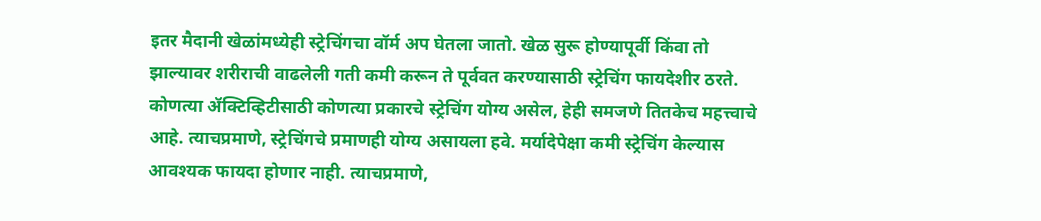इतर मैदानी खेळांमध्येही स्ट्रेचिंगचा वॉर्म अप घेतला जातो. खेळ सुरू होण्यापूर्वी किंवा तो झाल्यावर शरीराची वाढलेली गती कमी करून ते पूर्ववत करण्यासाठी स्ट्रेचिंग फायदेशीर ठरते. कोणत्या ॲक्टिव्हिटीसाठी कोणत्या प्रकारचे स्ट्रेचिंग योग्य असेल, हेही समजणे तितकेच महत्त्वाचे आहे. त्याचप्रमाणे, स्ट्रेचिंगचे प्रमाणही योग्य असायला हवे. मर्यादेपेक्षा कमी स्ट्रेचिंग केल्यास आवश्यक फायदा होणार नाही. त्याचप्रमाणे,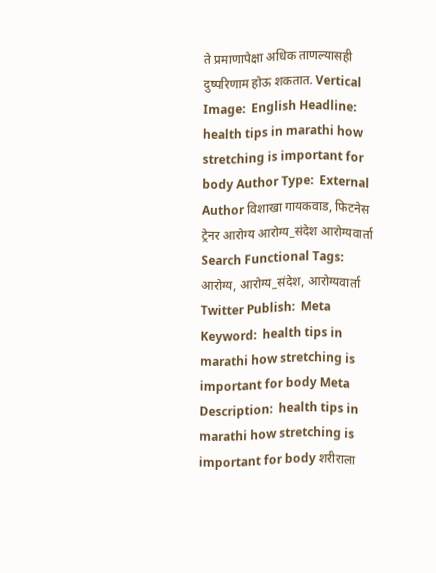ते प्रमाणापेक्षा अधिक ताणल्यासही दुष्परिणाम होऊ शकतात. Vertical Image:  English Headline:  health tips in marathi how stretching is important for body Author Type:  External Author विशाखा गायकवाड, फिटनेस ट्रेनर आरोग्य आरोग्य_संदेश आरोग्यवार्ता Search Functional Tags:  आरोग्य, आरोग्य_संदेश, आरोग्यवार्ता Twitter Publish:  Meta Keyword:  health tips in marathi how stretching is important for body Meta Description:  health tips in marathi how stretching is important for body शरीराला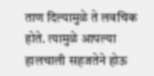ताण दिल्यामुळे ते लवचिक होते. त्यामुळे आपल्या हालचाली सहजतेने होऊ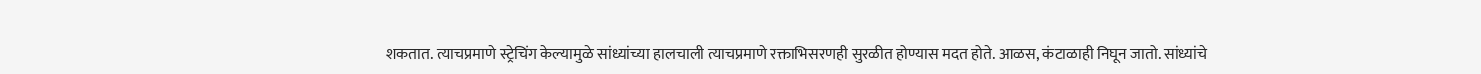शकतात. त्याचप्रमाणे स्ट्रेचिंग केल्यामुळे सांध्यांच्या हालचाली त्याचप्रमाणे रक्ताभिसरणही सुरळीत होण्यास मदत होते. आळस, कंटाळाही निघून जातो. सांध्यांचे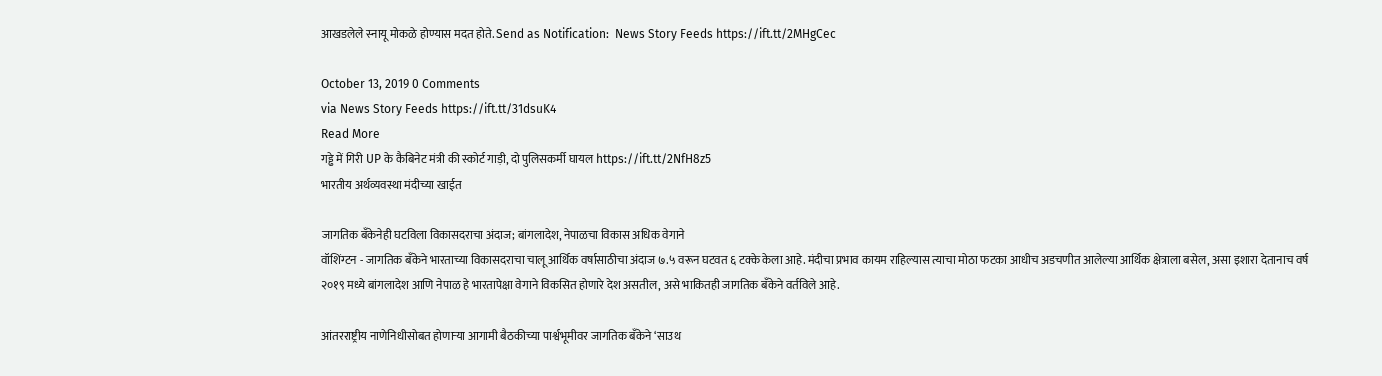आखडलेले स्नायू मोकळे होण्यास मदत होते. Send as Notification:  News Story Feeds https://ift.tt/2MHgCec

October 13, 2019 0 Comments
via News Story Feeds https://ift.tt/31dsuK4
Read More
गड्ढे में गिरी UP के कैबिनेट मंत्री की स्कोर्ट गाड़ी, दो पुलिसकर्मी घायल https://ift.tt/2NfH8z5
भारतीय अर्थव्यवस्था मंदीच्या खाईत

जागतिक बॅंकेनेही घटविला विकासदराचा अंदाज; बांगलादेश, नेपाळचा विकास अधिक वेगाने
वॉशिंग्टन - जागतिक बॅंकेने भारताच्या विकासदराचा चालू आर्थिक वर्षासाठीचा अंदाज ७.५ वरून घटवत ६ टक्के केला आहे. मंदीचा प्रभाव कायम राहिल्यास त्याचा मोठा फटका आधीच अडचणीत आलेल्या आर्थिक क्षेत्राला बसेल, असा इशारा देतानाच वर्ष २०१९ मध्ये बांगलादेश आणि नेपाळ हे भारतापेक्षा वेगाने विकसित होणारे देश असतील, असे भाकितही जागतिक बॅंकेने वर्तविले आहे.

आंतरराष्ट्रीय नाणेनिधीसोबत होणाऱ्या आगामी बैठकीच्या पार्श्वभूमीवर जागतिक बॅंकेने ‘साउथ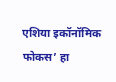एशिया इकॉनॉमिक फोकस’ हा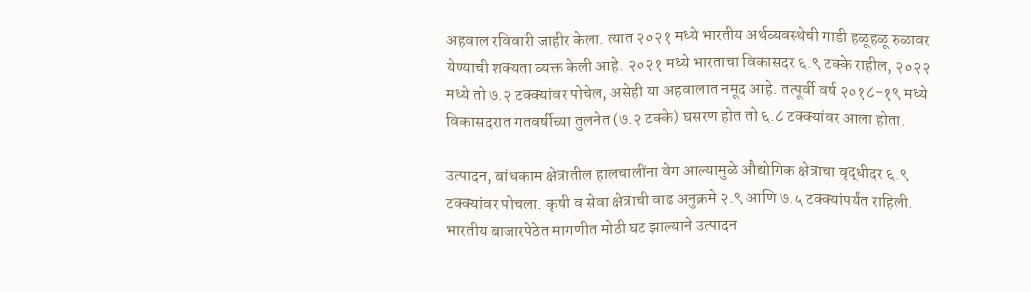अहवाल रविवारी जाहीर केला. त्यात २०२१ मध्ये भारतीय अर्थव्यवस्थेची गाडी हळूहळू रुळावर येण्याची शक्‍यता व्यक्त केली आहे. २०२१ मध्ये भारताचा विकासदर ६.९ टक्के राहील, २०२२ मध्ये तो ७.२ टक्‍क्‍यांवर पोचेल, असेही या अहवालात नमूद आहे. तत्पूर्वी वर्ष २०१८-१९ मध्ये विकासदरात गतवर्षीच्या तुलनेत (७.२ टक्के) घसरण होत तो ६.८ टक्‍क्‍यांवर आला होता.

उत्पादन, बांधकाम क्षेत्रातील हालचालींना वेग आल्यामुळे औद्योगिक क्षेत्राचा वृद्धीदर ६.९ टक्‍क्‍यांवर पोचला. कृषी व सेवा क्षेत्राची वाढ अनुक्रमे २.९ आणि ७.५ टक्‍क्‍यांपर्यंत राहिली. भारतीय बाजारपेठेत मागणीत मोठी घट झाल्याने उत्पादन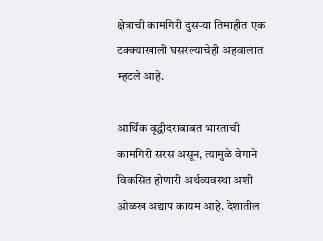क्षेत्राची कामगिरी दुसऱ्या तिमाहीत एक टक्‍क्‍याखाली घसरल्याचेही अहवालात म्हटले आहे.

आर्थिक वृद्धीदराबाबत भारताची कामगिरी सरस असून, त्यामुळे वेगाने विकसित होणारी अर्थव्यवस्था अशी ओळख अद्याप कायम आहे. देशातील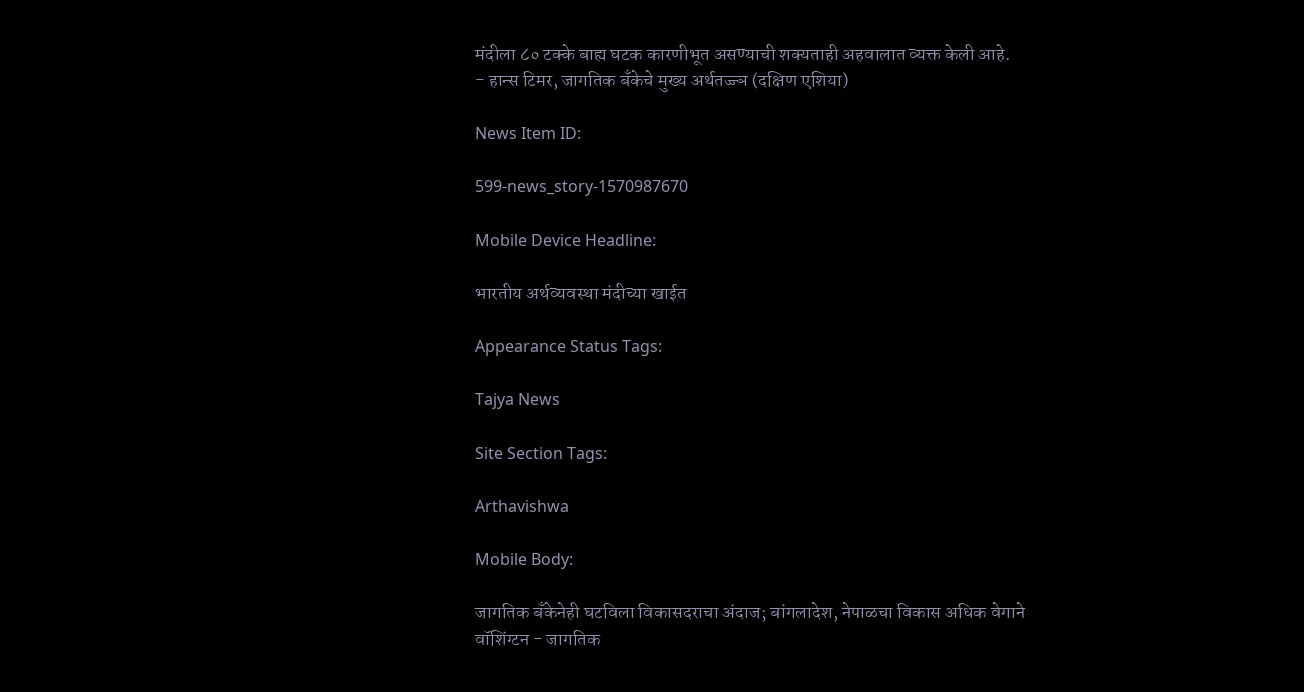मंदीला ८० टक्के बाह्य घटक कारणीभूत असण्याची शक्‍यताही अहवालात व्यक्त केली आहे.
- हान्स टिमर, जागतिक बॅंकेचे मुख्य अर्थतज्ज्ञ (दक्षिण एशिया)

News Item ID:

599-news_story-1570987670

Mobile Device Headline:

भारतीय अर्थव्यवस्था मंदीच्या खाईत

Appearance Status Tags:

Tajya News

Site Section Tags:

Arthavishwa

Mobile Body:

जागतिक बॅंकेनेही घटविला विकासदराचा अंदाज; बांगलादेश, नेपाळचा विकास अधिक वेगाने
वॉशिंग्टन - जागतिक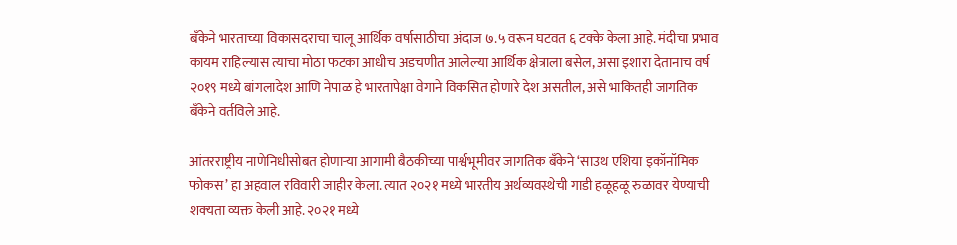बॅंकेने भारताच्या विकासदराचा चालू आर्थिक वर्षासाठीचा अंदाज ७.५ वरून घटवत ६ टक्के केला आहे. मंदीचा प्रभाव कायम राहिल्यास त्याचा मोठा फटका आधीच अडचणीत आलेल्या आर्थिक क्षेत्राला बसेल, असा इशारा देतानाच वर्ष २०१९ मध्ये बांगलादेश आणि नेपाळ हे भारतापेक्षा वेगाने विकसित होणारे देश असतील, असे भाकितही जागतिक बॅंकेने वर्तविले आहे.

आंतरराष्ट्रीय नाणेनिधीसोबत होणाऱ्या आगामी बैठकीच्या पार्श्वभूमीवर जागतिक बॅंकेने ‘साउथ एशिया इकॉनॉमिक फोकस’ हा अहवाल रविवारी जाहीर केला. त्यात २०२१ मध्ये भारतीय अर्थव्यवस्थेची गाडी हळूहळू रुळावर येण्याची शक्‍यता व्यक्त केली आहे. २०२१ मध्ये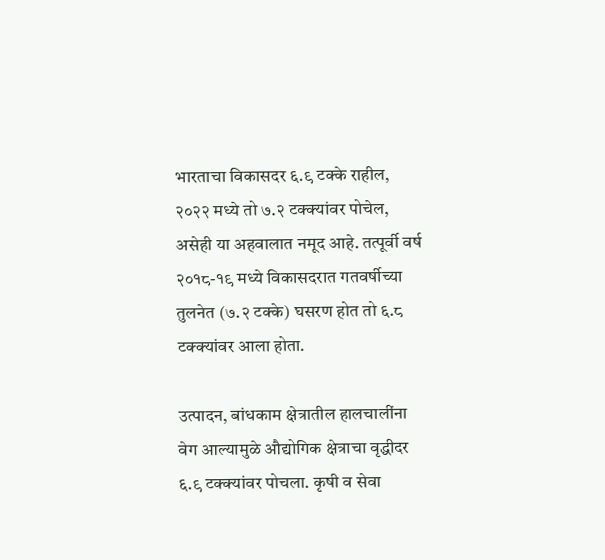भारताचा विकासदर ६.९ टक्के राहील, २०२२ मध्ये तो ७.२ टक्‍क्‍यांवर पोचेल, असेही या अहवालात नमूद आहे. तत्पूर्वी वर्ष २०१८-१९ मध्ये विकासदरात गतवर्षीच्या तुलनेत (७.२ टक्के) घसरण होत तो ६.८ टक्‍क्‍यांवर आला होता.

उत्पादन, बांधकाम क्षेत्रातील हालचालींना वेग आल्यामुळे औद्योगिक क्षेत्राचा वृद्धीदर ६.९ टक्‍क्‍यांवर पोचला. कृषी व सेवा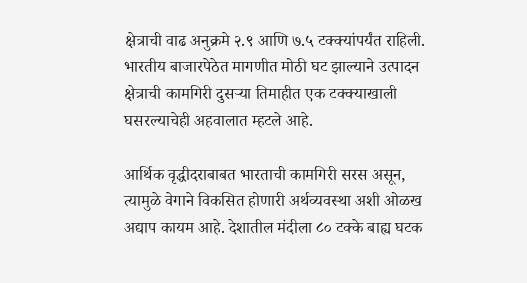क्षेत्राची वाढ अनुक्रमे २.९ आणि ७.५ टक्‍क्‍यांपर्यंत राहिली. भारतीय बाजारपेठेत मागणीत मोठी घट झाल्याने उत्पादन क्षेत्राची कामगिरी दुसऱ्या तिमाहीत एक टक्‍क्‍याखाली घसरल्याचेही अहवालात म्हटले आहे.

आर्थिक वृद्धीदराबाबत भारताची कामगिरी सरस असून, त्यामुळे वेगाने विकसित होणारी अर्थव्यवस्था अशी ओळख अद्याप कायम आहे. देशातील मंदीला ८० टक्के बाह्य घटक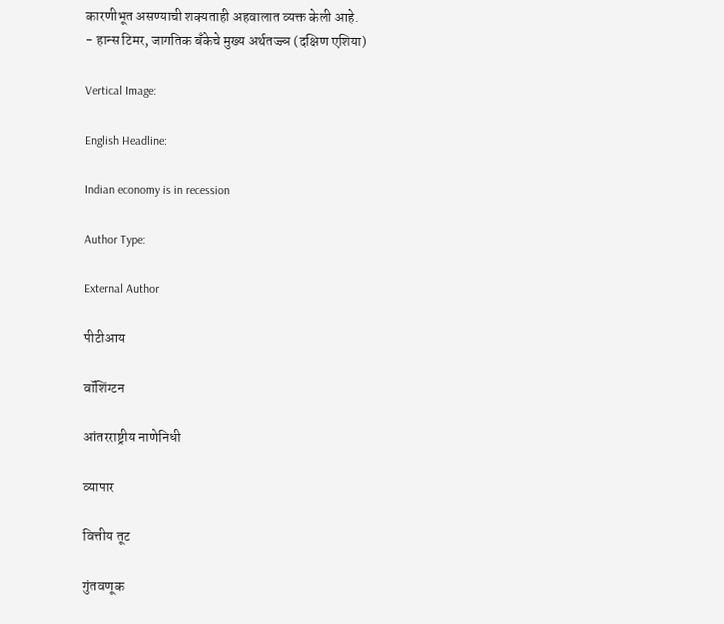कारणीभूत असण्याची शक्‍यताही अहवालात व्यक्त केली आहे.
- हान्स टिमर, जागतिक बॅंकेचे मुख्य अर्थतज्ज्ञ (दक्षिण एशिया)

Vertical Image:

English Headline:

Indian economy is in recession

Author Type:

External Author

पीटीआय

वॉशिंग्टन

आंतरराष्ट्रीय नाणेनिधी

व्यापार

वित्तीय तूट

गुंतवणूक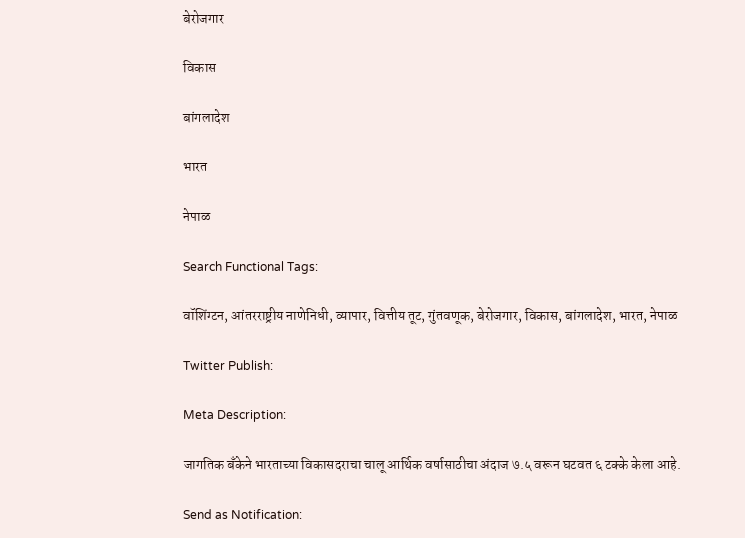बेरोजगार

विकास

बांगलादेश

भारत

नेपाळ

Search Functional Tags:

वॉशिंग्टन, आंतरराष्ट्रीय नाणेनिधी, व्यापार, वित्तीय तूट, गुंतवणूक, बेरोजगार, विकास, बांगलादेश, भारत, नेपाळ

Twitter Publish:

Meta Description:

जागतिक बॅंकेने भारताच्या विकासदराचा चालू आर्थिक वर्षासाठीचा अंदाज ७.५ वरून घटवत ६ टक्के केला आहे.

Send as Notification: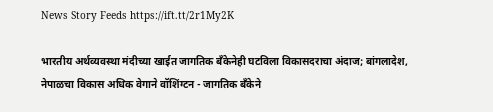News Story Feeds https://ift.tt/2r1My2K

भारतीय अर्थव्यवस्था मंदीच्या खाईत जागतिक बॅंकेनेही घटविला विकासदराचा अंदाज; बांगलादेश, नेपाळचा विकास अधिक वेगाने वॉशिंग्टन - जागतिक बॅंकेने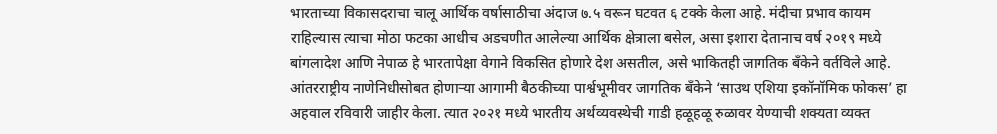भारताच्या विकासदराचा चालू आर्थिक वर्षासाठीचा अंदाज ७.५ वरून घटवत ६ टक्के केला आहे. मंदीचा प्रभाव कायम राहिल्यास त्याचा मोठा फटका आधीच अडचणीत आलेल्या आर्थिक क्षेत्राला बसेल, असा इशारा देतानाच वर्ष २०१९ मध्ये बांगलादेश आणि नेपाळ हे भारतापेक्षा वेगाने विकसित होणारे देश असतील, असे भाकितही जागतिक बॅंकेने वर्तविले आहे. आंतरराष्ट्रीय नाणेनिधीसोबत होणाऱ्या आगामी बैठकीच्या पार्श्वभूमीवर जागतिक बॅंकेने ‘साउथ एशिया इकॉनॉमिक फोकस’ हा अहवाल रविवारी जाहीर केला. त्यात २०२१ मध्ये भारतीय अर्थव्यवस्थेची गाडी हळूहळू रुळावर येण्याची शक्‍यता व्यक्त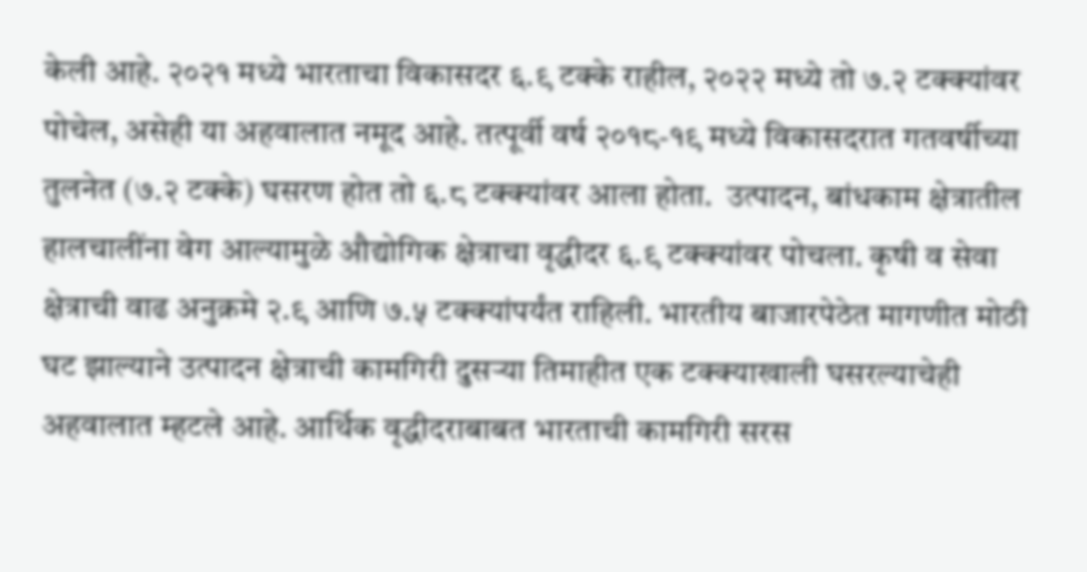केली आहे. २०२१ मध्ये भारताचा विकासदर ६.९ टक्के राहील, २०२२ मध्ये तो ७.२ टक्‍क्‍यांवर पोचेल, असेही या अहवालात नमूद आहे. तत्पूर्वी वर्ष २०१८-१९ मध्ये विकासदरात गतवर्षीच्या तुलनेत (७.२ टक्के) घसरण होत तो ६.८ टक्‍क्‍यांवर आला होता.  उत्पादन, बांधकाम क्षेत्रातील हालचालींना वेग आल्यामुळे औद्योगिक क्षेत्राचा वृद्धीदर ६.९ टक्‍क्‍यांवर पोचला. कृषी व सेवा क्षेत्राची वाढ अनुक्रमे २.९ आणि ७.५ टक्‍क्‍यांपर्यंत राहिली. भारतीय बाजारपेठेत मागणीत मोठी घट झाल्याने उत्पादन क्षेत्राची कामगिरी दुसऱ्या तिमाहीत एक टक्‍क्‍याखाली घसरल्याचेही अहवालात म्हटले आहे. आर्थिक वृद्धीदराबाबत भारताची कामगिरी सरस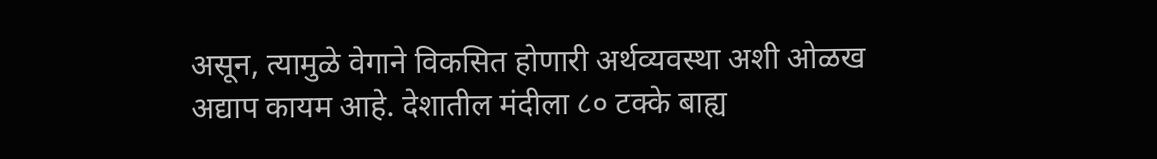असून, त्यामुळे वेगाने विकसित होणारी अर्थव्यवस्था अशी ओळख अद्याप कायम आहे. देशातील मंदीला ८० टक्के बाह्य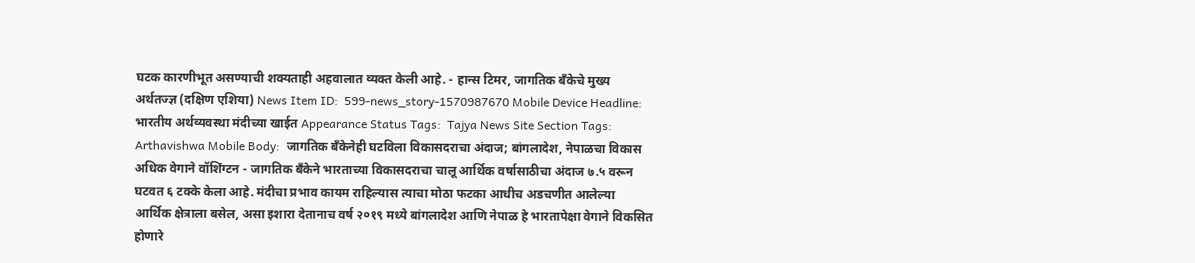घटक कारणीभूत असण्याची शक्‍यताही अहवालात व्यक्त केली आहे. - हान्स टिमर, जागतिक बॅंकेचे मुख्य अर्थतज्ज्ञ (दक्षिण एशिया) News Item ID:  599-news_story-1570987670 Mobile Device Headline:  भारतीय अर्थव्यवस्था मंदीच्या खाईत Appearance Status Tags:  Tajya News Site Section Tags:  Arthavishwa Mobile Body:  जागतिक बॅंकेनेही घटविला विकासदराचा अंदाज; बांगलादेश, नेपाळचा विकास अधिक वेगाने वॉशिंग्टन - जागतिक बॅंकेने भारताच्या विकासदराचा चालू आर्थिक वर्षासाठीचा अंदाज ७.५ वरून घटवत ६ टक्के केला आहे. मंदीचा प्रभाव कायम राहिल्यास त्याचा मोठा फटका आधीच अडचणीत आलेल्या आर्थिक क्षेत्राला बसेल, असा इशारा देतानाच वर्ष २०१९ मध्ये बांगलादेश आणि नेपाळ हे भारतापेक्षा वेगाने विकसित होणारे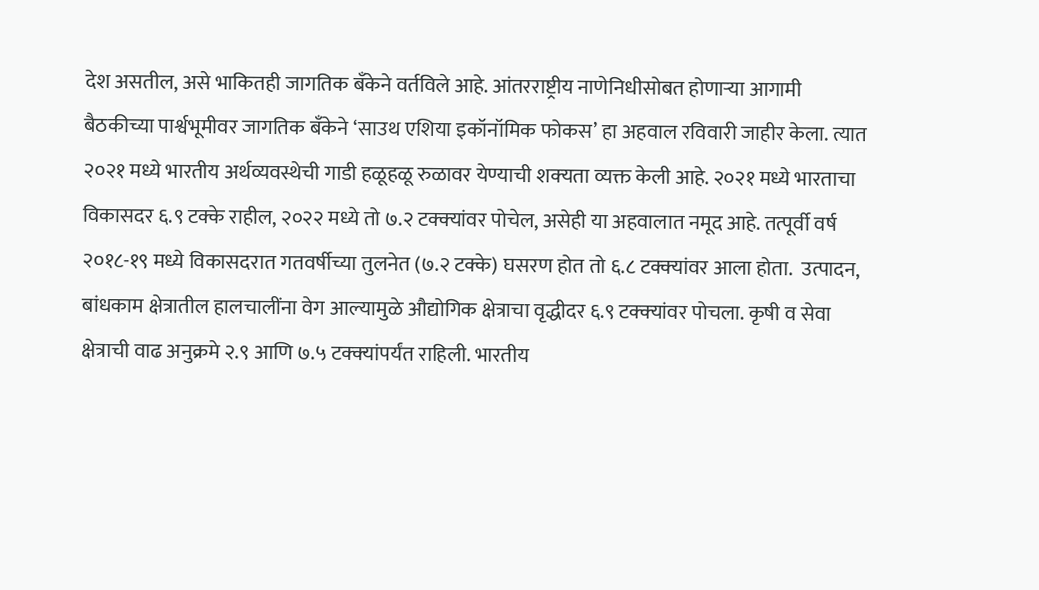देश असतील, असे भाकितही जागतिक बॅंकेने वर्तविले आहे. आंतरराष्ट्रीय नाणेनिधीसोबत होणाऱ्या आगामी बैठकीच्या पार्श्वभूमीवर जागतिक बॅंकेने ‘साउथ एशिया इकॉनॉमिक फोकस’ हा अहवाल रविवारी जाहीर केला. त्यात २०२१ मध्ये भारतीय अर्थव्यवस्थेची गाडी हळूहळू रुळावर येण्याची शक्‍यता व्यक्त केली आहे. २०२१ मध्ये भारताचा विकासदर ६.९ टक्के राहील, २०२२ मध्ये तो ७.२ टक्‍क्‍यांवर पोचेल, असेही या अहवालात नमूद आहे. तत्पूर्वी वर्ष २०१८-१९ मध्ये विकासदरात गतवर्षीच्या तुलनेत (७.२ टक्के) घसरण होत तो ६.८ टक्‍क्‍यांवर आला होता.  उत्पादन, बांधकाम क्षेत्रातील हालचालींना वेग आल्यामुळे औद्योगिक क्षेत्राचा वृद्धीदर ६.९ टक्‍क्‍यांवर पोचला. कृषी व सेवा क्षेत्राची वाढ अनुक्रमे २.९ आणि ७.५ टक्‍क्‍यांपर्यंत राहिली. भारतीय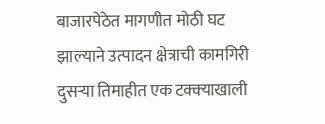बाजारपेठेत मागणीत मोठी घट झाल्याने उत्पादन क्षेत्राची कामगिरी दुसऱ्या तिमाहीत एक टक्‍क्‍याखाली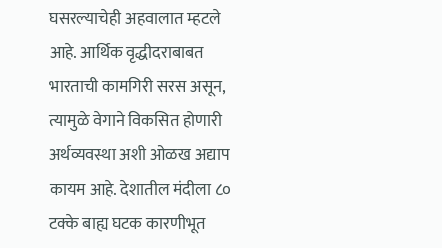घसरल्याचेही अहवालात म्हटले आहे. आर्थिक वृद्धीदराबाबत भारताची कामगिरी सरस असून, त्यामुळे वेगाने विकसित होणारी अर्थव्यवस्था अशी ओळख अद्याप कायम आहे. देशातील मंदीला ८० टक्के बाह्य घटक कारणीभूत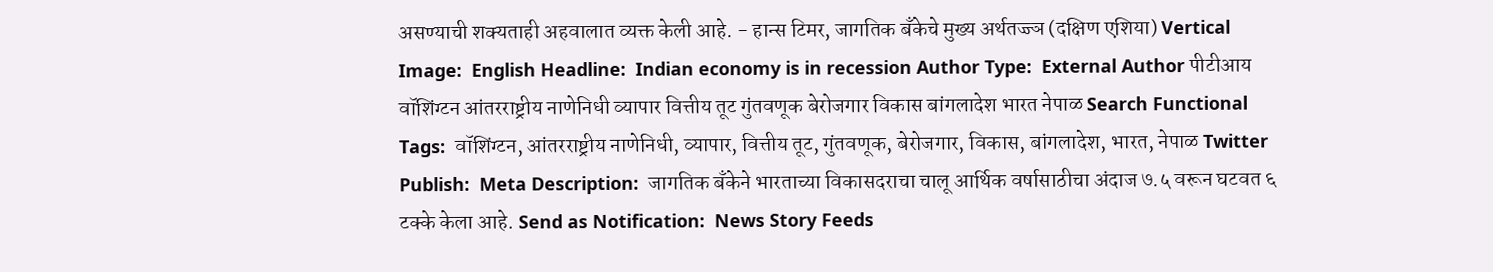असण्याची शक्‍यताही अहवालात व्यक्त केली आहे. - हान्स टिमर, जागतिक बॅंकेचे मुख्य अर्थतज्ज्ञ (दक्षिण एशिया) Vertical Image:  English Headline:  Indian economy is in recession Author Type:  External Author पीटीआय वॉशिंग्टन आंतरराष्ट्रीय नाणेनिधी व्यापार वित्तीय तूट गुंतवणूक बेरोजगार विकास बांगलादेश भारत नेपाळ Search Functional Tags:  वॉशिंग्टन, आंतरराष्ट्रीय नाणेनिधी, व्यापार, वित्तीय तूट, गुंतवणूक, बेरोजगार, विकास, बांगलादेश, भारत, नेपाळ Twitter Publish:  Meta Description:  जागतिक बॅंकेने भारताच्या विकासदराचा चालू आर्थिक वर्षासाठीचा अंदाज ७.५ वरून घटवत ६ टक्के केला आहे. Send as Notification:  News Story Feeds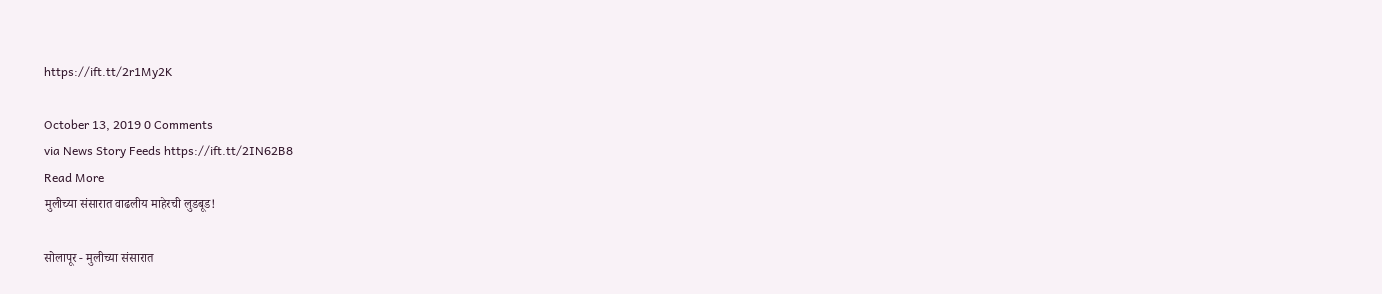https://ift.tt/2r1My2K

October 13, 2019 0 Comments
via News Story Feeds https://ift.tt/2IN62B8
Read More
मुलीच्या संसारात वाढलीय माहेरची लुडबूड!

सोलापूर - मुलीच्या संसारात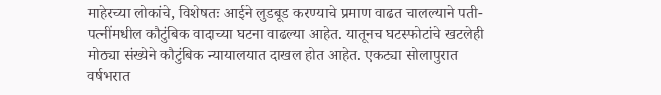माहेरच्या लोकांचे, विशेषतः आईने लुडबूड करण्याचे प्रमाण वाढत चालल्याने पती-पत्नींमधील कौटुंबिक वादाच्या घटना वाढल्या आहेत. यातूनच घटस्फोटांचे खटलेही मोठ्या संख्येने कौटुंबिक न्यायालयात दाखल होत आहेत. एकट्या सोलापुरात वर्षभरात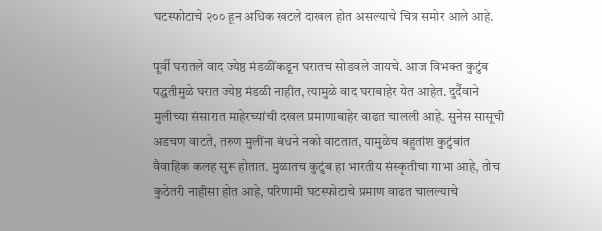घटस्फोटाचे २०० हून अधिक खटले दाखल होत असल्याचे चित्र समोर आले आहे.

पूर्वी घरातले वाद ज्येष्ठ मंडळींकडून घरातच सोडवले जायचे. आज विभक्त कुटुंब पद्धतीमुळे घरात ज्येष्ठ मंडळी नाहीत, त्यामुळे वाद घराबाहेर येत आहेत. दुर्दैवाने मुलीच्या संसारात माहेरच्यांची दखल प्रमाणाबाहेर वाढत चालली आहे. सुनेस सासूची अडचण वाटते, तरुण मुलींना बंधने नको वाटतात, यामुळेच बहुतांश कुटुंबांत वैवाहिक कलह सुरू होतात. मुळातच कुटुंब हा भारतीय संस्कृतीचा गाभा आहे, तोच कुठेतरी नाहीसा होत आहे, परिणामी घटस्फोटाचे प्रमाण वाढत चालल्याचे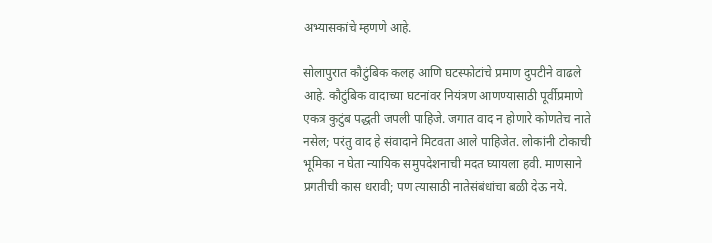अभ्यासकांचे म्हणणे आहे.

सोलापुरात कौटुंबिक कलह आणि घटस्फोटांचे प्रमाण दुपटीने वाढले आहे. कौटुंबिक वादाच्या घटनांवर नियंत्रण आणण्यासाठी पूर्वीप्रमाणे एकत्र कुटुंब पद्धती जपली पाहिजे. जगात वाद न होणारे कोणतेच नाते नसेल; परंतु वाद हे संवादाने मिटवता आले पाहिजेत. लोकांनी टोकाची भूमिका न घेता न्यायिक समुपदेशनाची मदत घ्यायला हवी. माणसाने प्रगतीची कास धरावी; पण त्यासाठी नातेसंबंधांचा बळी देऊ नये.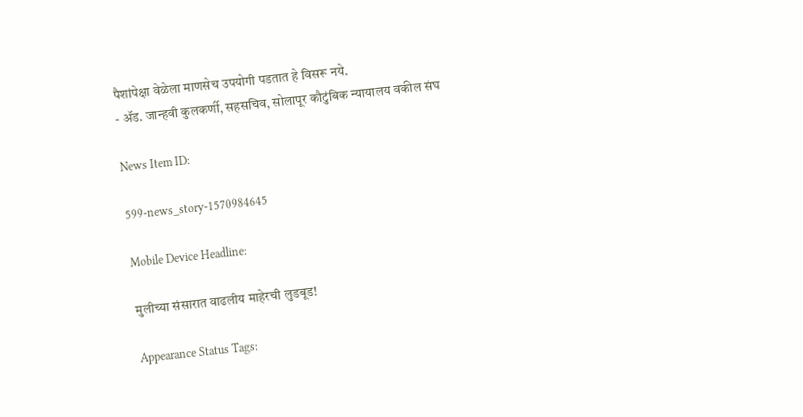पैशांपेक्षा वेळेला माणसेच उपयोगी पडतात हे विसरू नये.
- ॲड. जान्हवी कुलकर्णी, सहसचिव, सोलापूर कौटुंबिक न्यायालय वकील संघ

News Item ID:

599-news_story-1570984645

Mobile Device Headline:

मुलीच्या संसारात वाढलीय माहेरची लुडबूड!

Appearance Status Tags: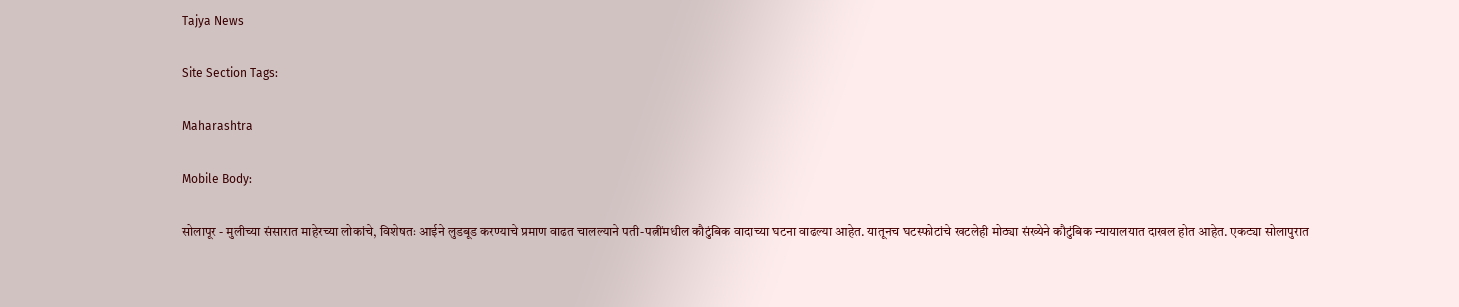Tajya News

Site Section Tags:

Maharashtra

Mobile Body:

सोलापूर - मुलीच्या संसारात माहेरच्या लोकांचे, विशेषतः आईने लुडबूड करण्याचे प्रमाण वाढत चालल्याने पती-पत्नींमधील कौटुंबिक वादाच्या घटना वाढल्या आहेत. यातूनच घटस्फोटांचे खटलेही मोठ्या संख्येने कौटुंबिक न्यायालयात दाखल होत आहेत. एकट्या सोलापुरात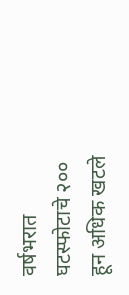वर्षभरात घटस्फोटाचे २०० हून अधिक खटले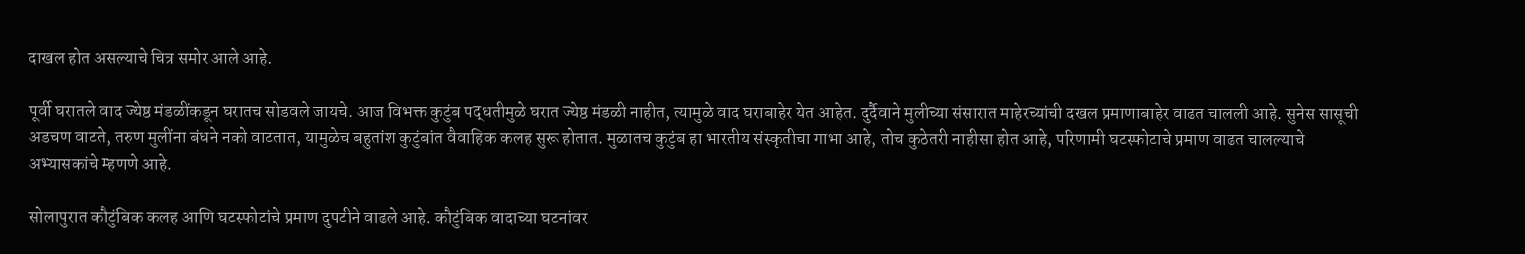दाखल होत असल्याचे चित्र समोर आले आहे.

पूर्वी घरातले वाद ज्येष्ठ मंडळींकडून घरातच सोडवले जायचे. आज विभक्त कुटुंब पद्धतीमुळे घरात ज्येष्ठ मंडळी नाहीत, त्यामुळे वाद घराबाहेर येत आहेत. दुर्दैवाने मुलीच्या संसारात माहेरच्यांची दखल प्रमाणाबाहेर वाढत चालली आहे. सुनेस सासूची अडचण वाटते, तरुण मुलींना बंधने नको वाटतात, यामुळेच बहुतांश कुटुंबांत वैवाहिक कलह सुरू होतात. मुळातच कुटुंब हा भारतीय संस्कृतीचा गाभा आहे, तोच कुठेतरी नाहीसा होत आहे, परिणामी घटस्फोटाचे प्रमाण वाढत चालल्याचे अभ्यासकांचे म्हणणे आहे.

सोलापुरात कौटुंबिक कलह आणि घटस्फोटांचे प्रमाण दुपटीने वाढले आहे. कौटुंबिक वादाच्या घटनांवर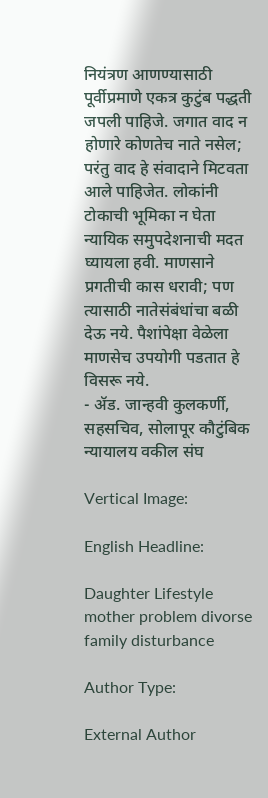नियंत्रण आणण्यासाठी पूर्वीप्रमाणे एकत्र कुटुंब पद्धती जपली पाहिजे. जगात वाद न होणारे कोणतेच नाते नसेल; परंतु वाद हे संवादाने मिटवता आले पाहिजेत. लोकांनी टोकाची भूमिका न घेता न्यायिक समुपदेशनाची मदत घ्यायला हवी. माणसाने प्रगतीची कास धरावी; पण त्यासाठी नातेसंबंधांचा बळी देऊ नये. पैशांपेक्षा वेळेला माणसेच उपयोगी पडतात हे विसरू नये.
- ॲड. जान्हवी कुलकर्णी, सहसचिव, सोलापूर कौटुंबिक न्यायालय वकील संघ

Vertical Image:

English Headline:

Daughter Lifestyle mother problem divorse family disturbance

Author Type:

External Author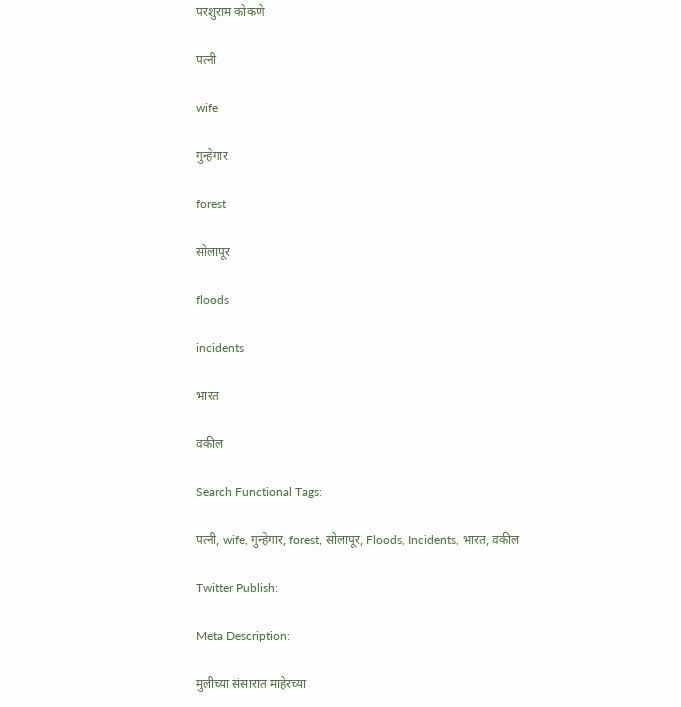परशुराम कोकणे

पत्नी

wife

गुन्हेगार

forest

सोलापूर

floods

incidents

भारत

वकील

Search Functional Tags:

पत्नी, wife, गुन्हेगार, forest, सोलापूर, Floods, Incidents, भारत, वकील

Twitter Publish:

Meta Description:

मुलीच्या संसारात माहेरच्या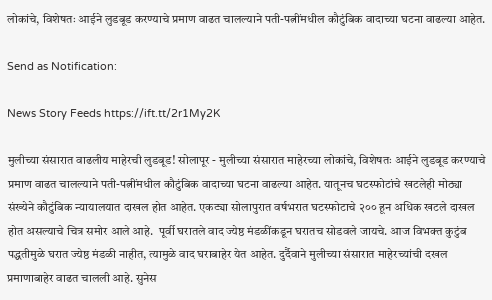लोकांचे, विशेषतः आईने लुडबूड करण्याचे प्रमाण वाढत चालल्याने पती-पत्नींमधील कौटुंबिक वादाच्या घटना वाढल्या आहेत.

Send as Notification:

News Story Feeds https://ift.tt/2r1My2K

मुलीच्या संसारात वाढलीय माहेरची लुडबूड! सोलापूर - मुलीच्या संसारात माहेरच्या लोकांचे, विशेषतः आईने लुडबूड करण्याचे प्रमाण वाढत चालल्याने पती-पत्नींमधील कौटुंबिक वादाच्या घटना वाढल्या आहेत. यातूनच घटस्फोटांचे खटलेही मोठ्या संख्येने कौटुंबिक न्यायालयात दाखल होत आहेत. एकट्या सोलापुरात वर्षभरात घटस्फोटाचे २०० हून अधिक खटले दाखल होत असल्याचे चित्र समोर आले आहे.  पूर्वी घरातले वाद ज्येष्ठ मंडळींकडून घरातच सोडवले जायचे. आज विभक्त कुटुंब पद्धतीमुळे घरात ज्येष्ठ मंडळी नाहीत, त्यामुळे वाद घराबाहेर येत आहेत. दुर्दैवाने मुलीच्या संसारात माहेरच्यांची दखल प्रमाणाबाहेर वाढत चालली आहे. सुनेस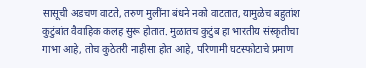सासूची अडचण वाटते, तरुण मुलींना बंधने नको वाटतात, यामुळेच बहुतांश कुटुंबांत वैवाहिक कलह सुरू होतात. मुळातच कुटुंब हा भारतीय संस्कृतीचा गाभा आहे, तोच कुठेतरी नाहीसा होत आहे, परिणामी घटस्फोटाचे प्रमाण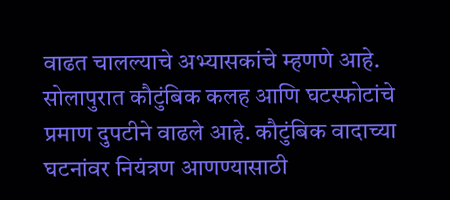वाढत चालल्याचे अभ्यासकांचे म्हणणे आहे. सोलापुरात कौटुंबिक कलह आणि घटस्फोटांचे प्रमाण दुपटीने वाढले आहे. कौटुंबिक वादाच्या घटनांवर नियंत्रण आणण्यासाठी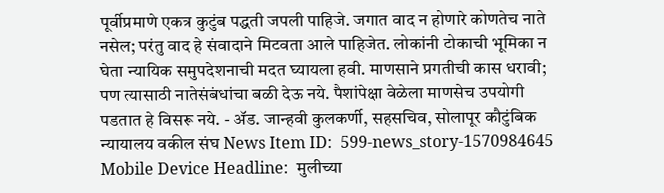पूर्वीप्रमाणे एकत्र कुटुंब पद्धती जपली पाहिजे. जगात वाद न होणारे कोणतेच नाते नसेल; परंतु वाद हे संवादाने मिटवता आले पाहिजेत. लोकांनी टोकाची भूमिका न घेता न्यायिक समुपदेशनाची मदत घ्यायला हवी. माणसाने प्रगतीची कास धरावी; पण त्यासाठी नातेसंबंधांचा बळी देऊ नये. पैशांपेक्षा वेळेला माणसेच उपयोगी पडतात हे विसरू नये. - ॲड. जान्हवी कुलकर्णी, सहसचिव, सोलापूर कौटुंबिक न्यायालय वकील संघ News Item ID:  599-news_story-1570984645 Mobile Device Headline:  मुलीच्या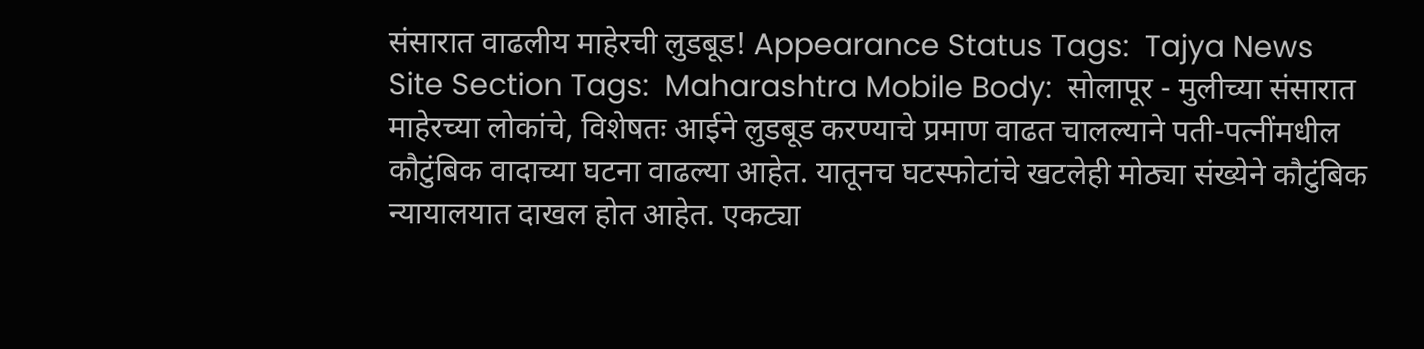संसारात वाढलीय माहेरची लुडबूड! Appearance Status Tags:  Tajya News Site Section Tags:  Maharashtra Mobile Body:  सोलापूर - मुलीच्या संसारात माहेरच्या लोकांचे, विशेषतः आईने लुडबूड करण्याचे प्रमाण वाढत चालल्याने पती-पत्नींमधील कौटुंबिक वादाच्या घटना वाढल्या आहेत. यातूनच घटस्फोटांचे खटलेही मोठ्या संख्येने कौटुंबिक न्यायालयात दाखल होत आहेत. एकट्या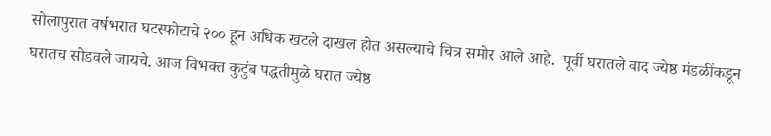सोलापुरात वर्षभरात घटस्फोटाचे २०० हून अधिक खटले दाखल होत असल्याचे चित्र समोर आले आहे.  पूर्वी घरातले वाद ज्येष्ठ मंडळींकडून घरातच सोडवले जायचे. आज विभक्त कुटुंब पद्धतीमुळे घरात ज्येष्ठ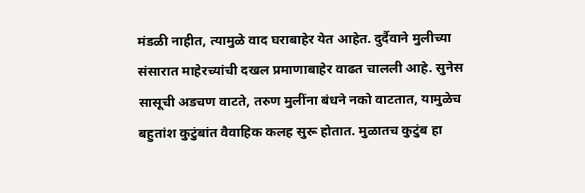मंडळी नाहीत, त्यामुळे वाद घराबाहेर येत आहेत. दुर्दैवाने मुलीच्या संसारात माहेरच्यांची दखल प्रमाणाबाहेर वाढत चालली आहे. सुनेस सासूची अडचण वाटते, तरुण मुलींना बंधने नको वाटतात, यामुळेच बहुतांश कुटुंबांत वैवाहिक कलह सुरू होतात. मुळातच कुटुंब हा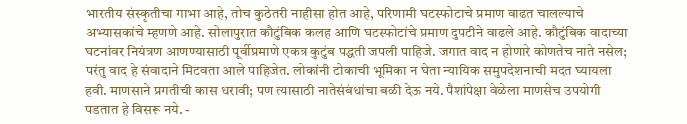भारतीय संस्कृतीचा गाभा आहे, तोच कुठेतरी नाहीसा होत आहे, परिणामी घटस्फोटाचे प्रमाण वाढत चालल्याचे अभ्यासकांचे म्हणणे आहे. सोलापुरात कौटुंबिक कलह आणि घटस्फोटांचे प्रमाण दुपटीने वाढले आहे. कौटुंबिक वादाच्या घटनांवर नियंत्रण आणण्यासाठी पूर्वीप्रमाणे एकत्र कुटुंब पद्धती जपली पाहिजे. जगात वाद न होणारे कोणतेच नाते नसेल; परंतु वाद हे संवादाने मिटवता आले पाहिजेत. लोकांनी टोकाची भूमिका न घेता न्यायिक समुपदेशनाची मदत घ्यायला हवी. माणसाने प्रगतीची कास धरावी; पण त्यासाठी नातेसंबंधांचा बळी देऊ नये. पैशांपेक्षा वेळेला माणसेच उपयोगी पडतात हे विसरू नये. -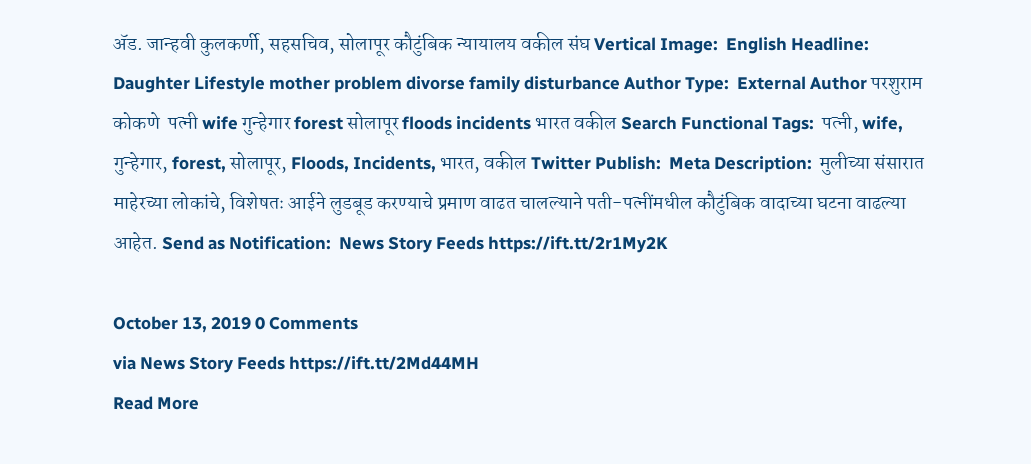ॲड. जान्हवी कुलकर्णी, सहसचिव, सोलापूर कौटुंबिक न्यायालय वकील संघ Vertical Image:  English Headline:  Daughter Lifestyle mother problem divorse family disturbance Author Type:  External Author परशुराम कोकणे  पत्नी wife गुन्हेगार forest सोलापूर floods incidents भारत वकील Search Functional Tags:  पत्नी, wife, गुन्हेगार, forest, सोलापूर, Floods, Incidents, भारत, वकील Twitter Publish:  Meta Description:  मुलीच्या संसारात माहेरच्या लोकांचे, विशेषतः आईने लुडबूड करण्याचे प्रमाण वाढत चालल्याने पती-पत्नींमधील कौटुंबिक वादाच्या घटना वाढल्या आहेत. Send as Notification:  News Story Feeds https://ift.tt/2r1My2K

October 13, 2019 0 Comments
via News Story Feeds https://ift.tt/2Md44MH
Read More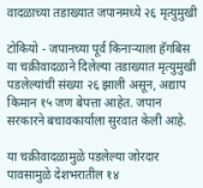वादळाच्या तडाख्यात जपानमध्ये २६ मृत्युमुखी

टोकियो - जपानच्या पूर्व किनाऱ्याला हॅगबिस या चक्रीवादळाने दिलेल्या तडाख्यात मृत्युमुखी पडलेल्यांची संख्या २६ झाली असून, अद्याप किमान १५ जण बेपत्ता आहेत. जपान सरकारने बचावकार्याला सुरवात केली आहे.

या चक्रीवादळामुळे पडलेल्या जोरदार पावसामुळे देशभरातील १४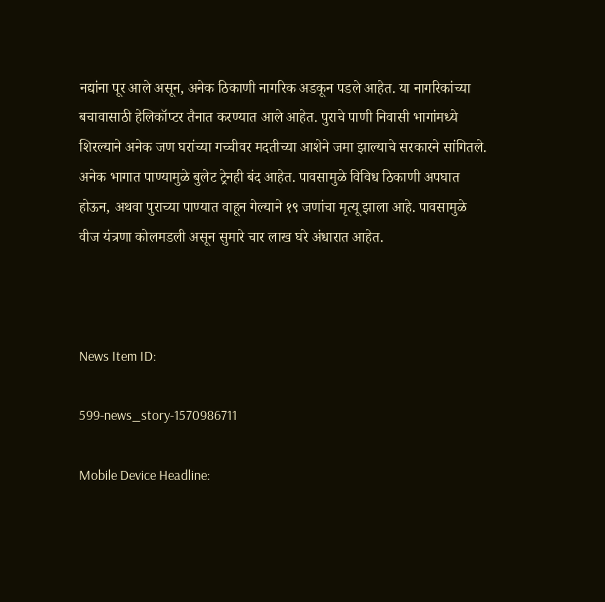नद्यांना पूर आले असून, अनेक ठिकाणी नागरिक अडकून पडले आहेत. या नागरिकांच्या बचावासाठी हेलिकॉप्टर तैनात करण्यात आले आहेत. पुराचे पाणी निवासी भागांमध्ये शिरल्याने अनेक जण घरांच्या गच्चीवर मदतीच्या आशेने जमा झाल्याचे सरकारने सांगितले. अनेक भागात पाण्यामुळे बुलेट ट्रेनही बंद आहेत. पावसामुळे विविध ठिकाणी अपघात होऊन, अथवा पुराच्या पाण्यात वाहून गेल्याने १९ जणांचा मृत्यू झाला आहे. पावसामुळे वीज यंत्रणा कोलमडली असून सुमारे चार लाख घरे अंधारात आहेत.



News Item ID:

599-news_story-1570986711

Mobile Device Headline: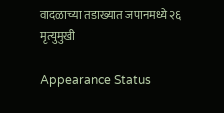वादळाच्या तडाख्यात जपानमध्ये २६ मृत्युमुखी

Appearance Status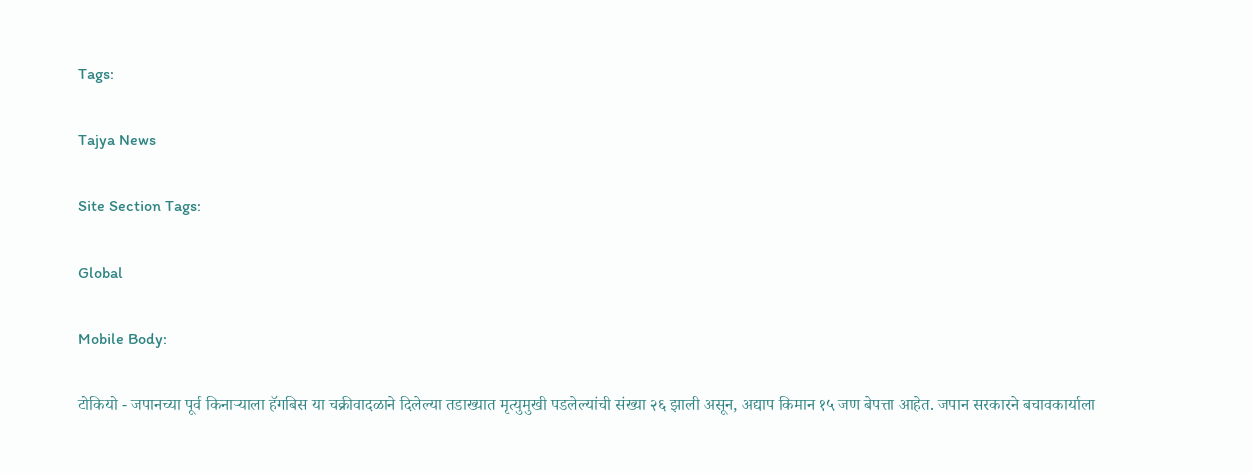Tags:

Tajya News

Site Section Tags:

Global

Mobile Body:

टोकियो - जपानच्या पूर्व किनाऱ्याला हॅगबिस या चक्रीवादळाने दिलेल्या तडाख्यात मृत्युमुखी पडलेल्यांची संख्या २६ झाली असून, अद्याप किमान १५ जण बेपत्ता आहेत. जपान सरकारने बचावकार्याला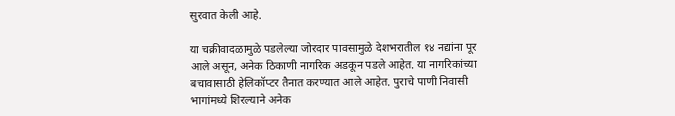सुरवात केली आहे.

या चक्रीवादळामुळे पडलेल्या जोरदार पावसामुळे देशभरातील १४ नद्यांना पूर आले असून, अनेक ठिकाणी नागरिक अडकून पडले आहेत. या नागरिकांच्या बचावासाठी हेलिकॉप्टर तैनात करण्यात आले आहेत. पुराचे पाणी निवासी भागांमध्ये शिरल्याने अनेक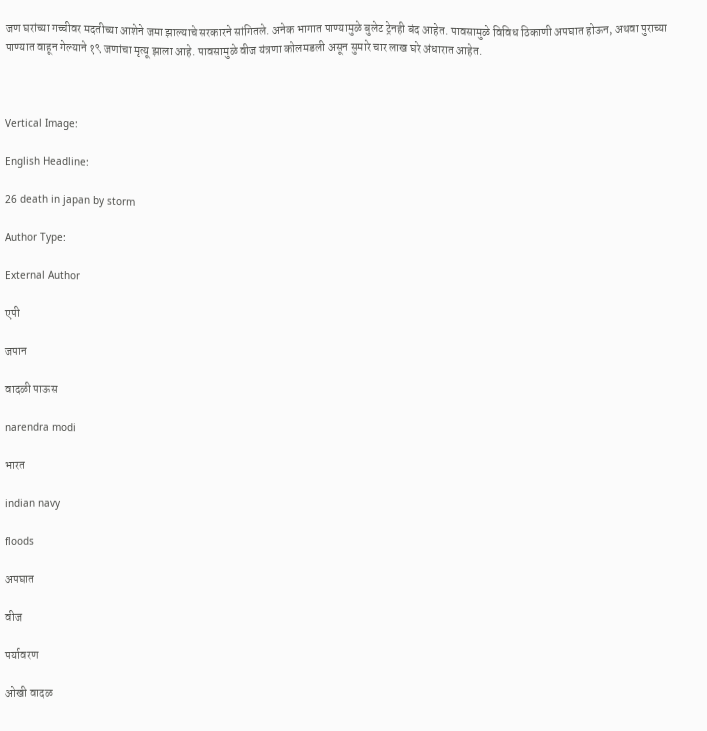जण घरांच्या गच्चीवर मदतीच्या आशेने जमा झाल्याचे सरकारने सांगितले. अनेक भागात पाण्यामुळे बुलेट ट्रेनही बंद आहेत. पावसामुळे विविध ठिकाणी अपघात होऊन, अथवा पुराच्या पाण्यात वाहून गेल्याने १९ जणांचा मृत्यू झाला आहे. पावसामुळे वीज यंत्रणा कोलमडली असून सुमारे चार लाख घरे अंधारात आहेत.



Vertical Image:

English Headline:

26 death in japan by storm

Author Type:

External Author

एपी

जपान

वादळी पाऊस

narendra modi

भारत

indian navy

floods

अपघात

वीज

पर्यावरण

ओखी वादळ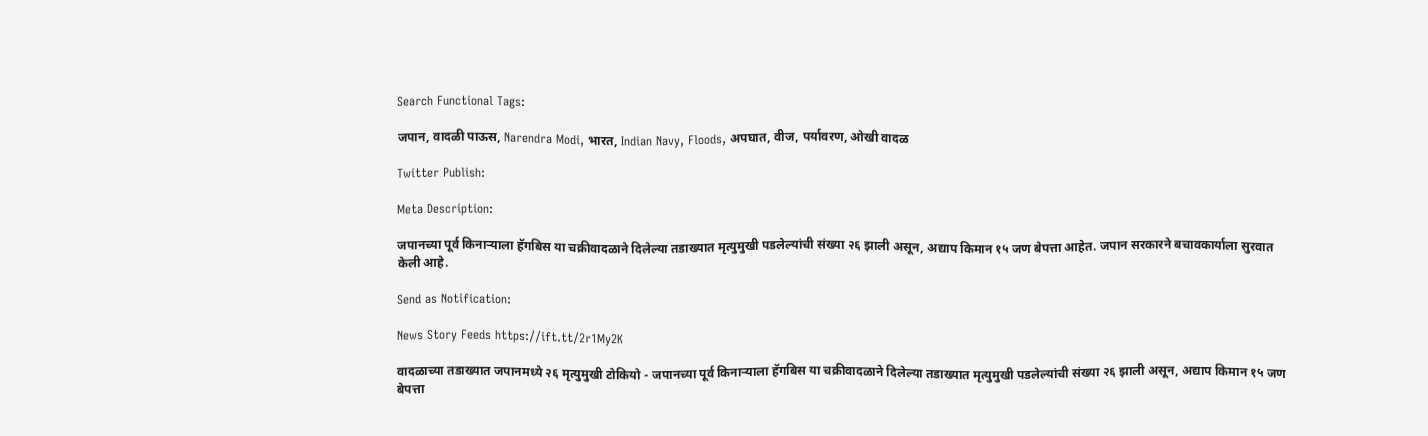Search Functional Tags:

जपान, वादळी पाऊस, Narendra Modi, भारत, Indian Navy, Floods, अपघात, वीज, पर्यावरण, ओखी वादळ

Twitter Publish:

Meta Description:

जपानच्या पूर्व किनाऱ्याला हॅगबिस या चक्रीवादळाने दिलेल्या तडाख्यात मृत्युमुखी पडलेल्यांची संख्या २६ झाली असून, अद्याप किमान १५ जण बेपत्ता आहेत. जपान सरकारने बचावकार्याला सुरवात केली आहे.

Send as Notification:

News Story Feeds https://ift.tt/2r1My2K

वादळाच्या तडाख्यात जपानमध्ये २६ मृत्युमुखी टोकियो - जपानच्या पूर्व किनाऱ्याला हॅगबिस या चक्रीवादळाने दिलेल्या तडाख्यात मृत्युमुखी पडलेल्यांची संख्या २६ झाली असून, अद्याप किमान १५ जण बेपत्ता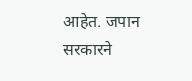आहेत. जपान सरकारने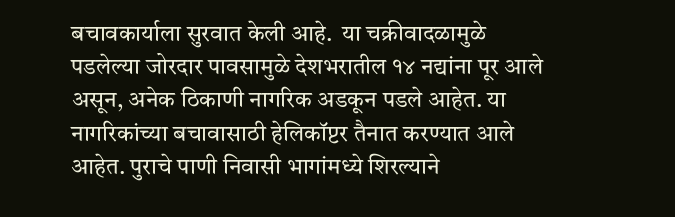बचावकार्याला सुरवात केली आहे.  या चक्रीवादळामुळे पडलेल्या जोरदार पावसामुळे देशभरातील १४ नद्यांना पूर आले असून, अनेक ठिकाणी नागरिक अडकून पडले आहेत. या नागरिकांच्या बचावासाठी हेलिकॉप्टर तैनात करण्यात आले आहेत. पुराचे पाणी निवासी भागांमध्ये शिरल्याने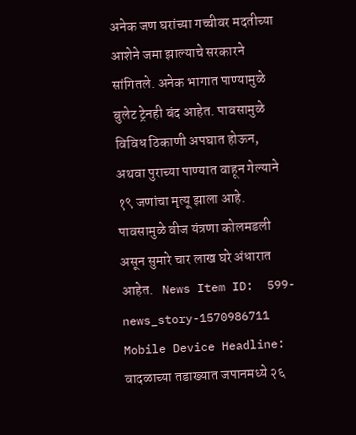अनेक जण घरांच्या गच्चीवर मदतीच्या आशेने जमा झाल्याचे सरकारने सांगितले. अनेक भागात पाण्यामुळे बुलेट ट्रेनही बंद आहेत. पावसामुळे विविध ठिकाणी अपघात होऊन, अथवा पुराच्या पाण्यात वाहून गेल्याने १९ जणांचा मृत्यू झाला आहे. पावसामुळे वीज यंत्रणा कोलमडली असून सुमारे चार लाख घरे अंधारात आहेत.   News Item ID:  599-news_story-1570986711 Mobile Device Headline:  वादळाच्या तडाख्यात जपानमध्ये २६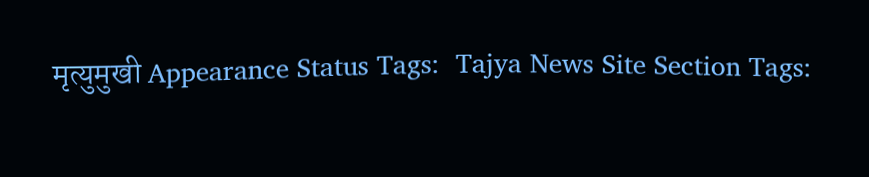मृत्युमुखी Appearance Status Tags:  Tajya News Site Section Tags: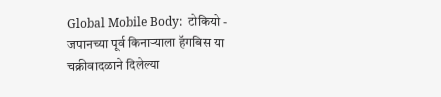Global Mobile Body:  टोकियो - जपानच्या पूर्व किनाऱ्याला हॅगबिस या चक्रीवादळाने दिलेल्या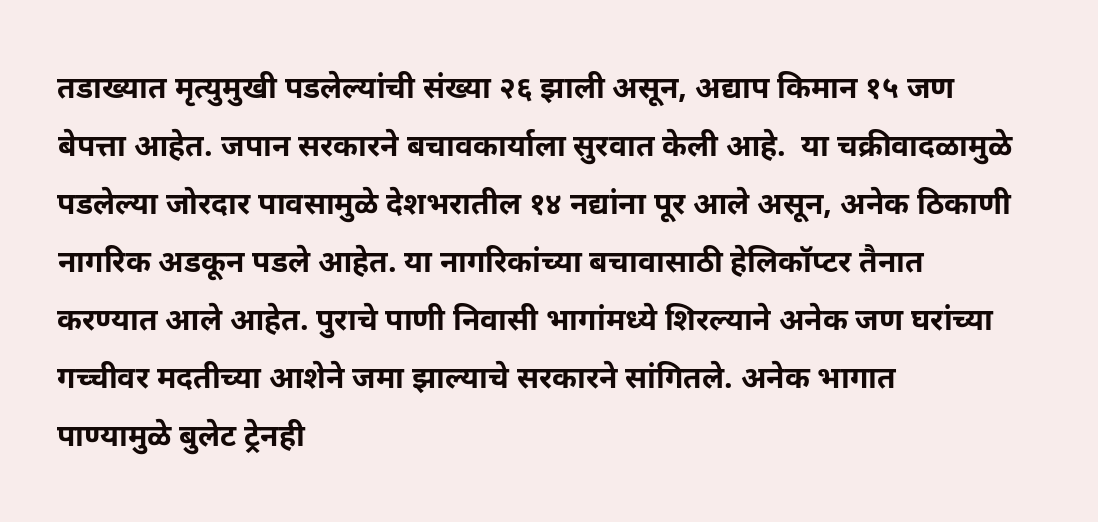तडाख्यात मृत्युमुखी पडलेल्यांची संख्या २६ झाली असून, अद्याप किमान १५ जण बेपत्ता आहेत. जपान सरकारने बचावकार्याला सुरवात केली आहे.  या चक्रीवादळामुळे पडलेल्या जोरदार पावसामुळे देशभरातील १४ नद्यांना पूर आले असून, अनेक ठिकाणी नागरिक अडकून पडले आहेत. या नागरिकांच्या बचावासाठी हेलिकॉप्टर तैनात करण्यात आले आहेत. पुराचे पाणी निवासी भागांमध्ये शिरल्याने अनेक जण घरांच्या गच्चीवर मदतीच्या आशेने जमा झाल्याचे सरकारने सांगितले. अनेक भागात पाण्यामुळे बुलेट ट्रेनही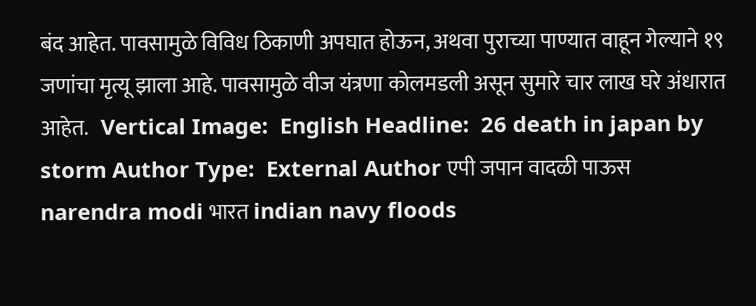बंद आहेत. पावसामुळे विविध ठिकाणी अपघात होऊन, अथवा पुराच्या पाण्यात वाहून गेल्याने १९ जणांचा मृत्यू झाला आहे. पावसामुळे वीज यंत्रणा कोलमडली असून सुमारे चार लाख घरे अंधारात आहेत.   Vertical Image:  English Headline:  26 death in japan by storm Author Type:  External Author एपी जपान वादळी पाऊस narendra modi भारत indian navy floods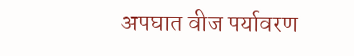अपघात वीज पर्यावरण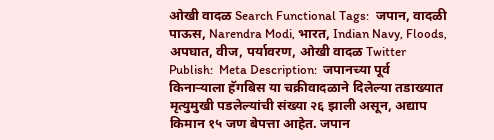ओखी वादळ Search Functional Tags:  जपान, वादळी पाऊस, Narendra Modi, भारत, Indian Navy, Floods, अपघात, वीज, पर्यावरण, ओखी वादळ Twitter Publish:  Meta Description:  जपानच्या पूर्व किनाऱ्याला हॅगबिस या चक्रीवादळाने दिलेल्या तडाख्यात मृत्युमुखी पडलेल्यांची संख्या २६ झाली असून, अद्याप किमान १५ जण बेपत्ता आहेत. जपान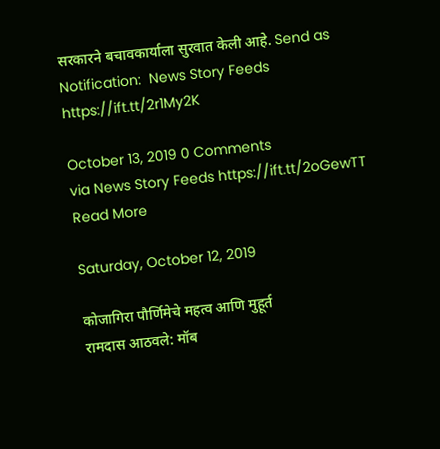सरकारने बचावकार्याला सुरवात केली आहे. Send as Notification:  News Story Feeds https://ift.tt/2r1My2K

October 13, 2019 0 Comments
via News Story Feeds https://ift.tt/2oGewTT
Read More

Saturday, October 12, 2019

कोजागिरा पौर्णिमेचे महत्व आणि मुहूर्त
रामदास आठवले: मॉब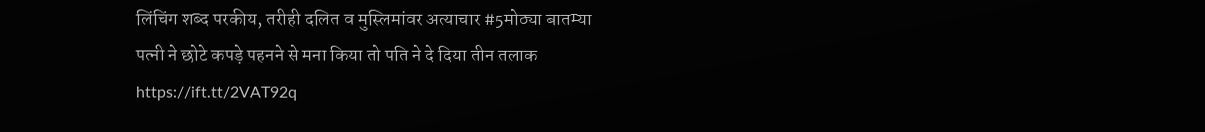लिंचिंग शब्द परकीय, तरीही दलित व मुस्लिमांवर अत्याचार #5मोठ्या बातम्या
पत्नी ने छोटे कपड़े पहनने से मना किया तो पति ने दे दिया तीन तलाक https://ift.tt/2VAT92q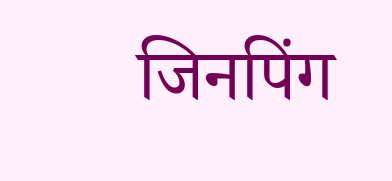जिनपिंग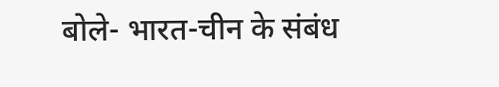बोले- भारत-चीन के संबंध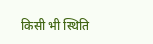किसी भी स्थिति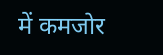में कमजोर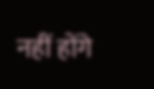नहीं होंगे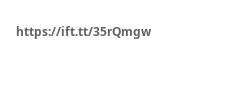https://ift.tt/35rQmgw